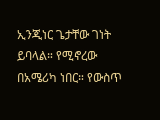ኢንጂነር ጌታቸው ገነት ይባላል። የሚኖረው በአሜሪካ ነበር። የውስጥ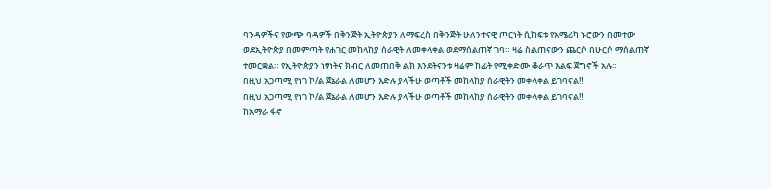ባንዳዎችና የውጭ ባዳዎች በቅንጅት ኢትዮጵያን ለማፍረስ በቅንጅት ሁለንተናዊ ጦርነት ሲከፍቱ የአሜሪካ ኑሮውን በመተው ወደኢትዮጵያ በመምጣት የሐገር መከላከያ ሰራዊት ለመቀላቀል ወደማሰልጠኛ ገባ። ዛሬ ስልጠናውን ጨርሶ በሁርሶ ማሰልጠኛ ተመርቋል። የኢትዮጵያን ነፃነትና ክብር ለመጠበቅ ልክ እንደትናንቱ ዛሬም ከፊት የሚቀድሙ ቆራጥ እልፍ ጀግኖች አሉ።
በዚህ አጋጣሚ የነገ ኮ/ል ጀኔራል ለመሆን እድሉ ያላችሁ ወጣቶች መከላከያ ሰራዊትን መቀላቀል ይገባናል‼
በዚህ አጋጣሚ የነገ ኮ/ል ጀኔራል ለመሆን እድሉ ያላችሁ ወጣቶች መከላከያ ሰራዊትን መቀላቀል ይገባናል‼
ከአማራ ፋኖ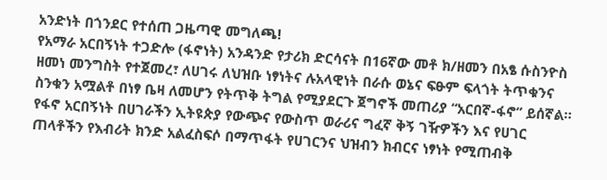አንድነት በጎንደር የተሰጠ ጋዜጣዊ መግለጫ!
የአማራ አርበኝነት ተጋድሎ (ፋኖነት) አንዳንድ የታሪክ ድርሳናት በ16ኛው መቶ ክ/ዘመን በአፄ ሱስንዮስ ዘመነ መንግስት የተጀመረ፣ ለሀገሩ ለህዝቡ ነፃነትና ሉአላዊነት በራሱ ወኔና ፍፁም ፍላጎት ትጥቁንና ስንቁን አሟልቶ በነፃ ቤዛ ለመሆን የትጥቅ ትግል የሚያደርጉ ጀግኖች መጠሪያ “አርበኛ-ፋኖ” ይሰኛል፡፡ የፋኖ አርበኝነት በሀገራችን ኢትዩጵያ የውጭና የውስጥ ወራሪና ግፈኛ ቅኝ ገዥዎችን እና የሀገር ጠላቶችን የእብሪት ክንድ አልፈስፍሶ በማጥፋት የሀገርንና ህዝብን ክብርና ነፃነት የሚጠብቅ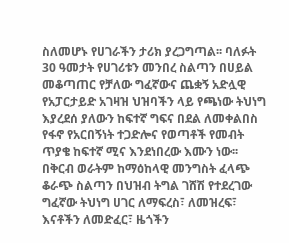ስለመሆኑ የሀገራችን ታሪክ ያረጋግጣል፡፡ ባለፉት 30 ዓመታት የሀገሪቱን መንበረ ስልጣን በሀይል መቆጣጠር የቻለው ግፈኛውና ጨቋኝ አድሏዊ የአፓርታይድ አገዛዝ ህዝባችን ላይ የጫነው ትህነግ እያረደሰ ያለውን ከፍተኛ ግፍና በደል ለመቀልበስ የፋኖ የአርበኝነት ተጋድሎና የወጣቶች የመብት ጥያቄ ከፍተኛ ሚና እንደነበረው እሙን ነው፡፡ በቅርብ ወራትም ከማዕከላዊ መንግስት ፈላጭ ቆራጭ ስልጣን በህዝብ ትግል ገሸሽ የተደረገው ግፈኛው ትህነግ ሀገር ለማፍረስ፣ ለመዝረፍ፣ እናቶችን ለመድፈር፣ ዜጎችን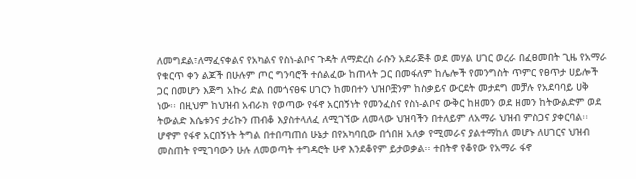ለመግደል፣ለማፈናቀልና የአካልና የስነ-ልቦና ጉዳት ለማድረስ ራሱን አደራጅቶ ወደ መሃል ሀገር ወረራ በፈፀመበት ጊዜ የአማራ የቁርጥ ቀን ልጆች በሁሉም ጦር ግንባሮች ተሰልፈው ከጠላት ጋር በመፋለም ከሌሎች የመንግስት ጥምር የፀጥታ ሀይሎች ጋር በመሆን እጅግ አኩሪ ድል በመጎናፀፍ ሀገርን ከመበተን ህዝቦቿንም ከስቃይና ውርደት መታደግ መቻሉ የአደባባይ ሀቅ ነው፡፡ በዚህም ከህዝብ አብራክ የወጣው የፋኖ አርበኝነት የመንፈስና የስነ-ልቦና ውቅር ከዘመን ወደ ዘመን ከትውልድም ወደ ትውልድ እሴቱንና ታሪኩን ጠብቆ እያስተላለፈ ለሚገኘው ለመላው ህዝባችን በተለይም ለአማራ ህዝብ ምስጋና ያቀርባል፡፡ሆኖም የፋኖ አርበኝነት ትግል በተበጣጠሰ ሁኔታ በየአካባቢው በጎበዘ አለቃ የሚመራና ያልተማከለ መሆኑ ለሀገርና ህዝብ መስጠት የሚገባውን ሁሉ ለመወጣት ተግዳሮት ሁኖ እንደቆየም ይታወቃል፡፡ ተበትኖ የቆየው የአማራ ፋኖ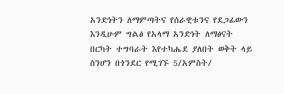አንድነትን ለማምጣትና የሰራዊቱንና የደጋፊውን እንዲሁም ግልፅ የአላማ አንድነት ለማፅናት በርካት ተግባራት እየተካሔደ ያለበት ወቅት ላይ ስንሆን በጎንደር የሚገኙ 5/አምስት/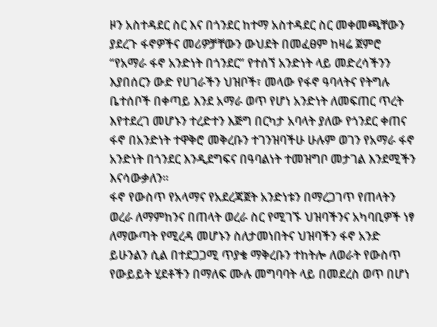ዞን አስተዳደር ስር እና በጎንደር ከተማ አስተዳደር ስር መቀመጫቸውን ያደረጉ ፋኖዎችና መሪዎቻቸውን ውህደት በመፈፀም ከዛሬ ጀምሮ “የአማራ ፋኖ አንድነት በጎንደር” የተሰኘ አንድነት ላይ መድረሳችንን እያበሰርን ውድ የሀገራችን ህዝቦች፣ መላው የፋኖ ዓባላትና የትግሉ ቤተሰቦች በቀጣይ እንደ አማራ ወጥ የሆነ አንድነት ለመፍጠር ጥረት እየተደረገ መሆኑን ተረድተን እጅግ በርካታ አባላት ያለው የጎንደር ቀጠና ፋኖ በአንድነት ተዋቅሮ መቅረቡን ተገንዝባችሁ ሁሉም ወገን የአማራ ፋኖ አንድነት በጎንደር እንዲደግፍና በዓባልነት ተመዝግቦ መታገል እንደሚችን እናሳውቃለን፡፡
ፋኖ የውስጥ የአላማና የአደረጃጀት አንድነቱን በማረጋገጥ የጠላትን ወረራ ለማምከንና በጠላት ወረራ ስር የሚገኙ ህዝባችንና አካባቢዎች ነፃ ለማውጣት የሚረዳ መሆኑን ስለታመነበትና ህዝባችን ፋኖ አንድ ይሁንልን ሲል በተደጋጋሚ ጥያቄ ማቅረቡን ተከትሎ ለወራት የውስጥ የውይይት ሂደቶችን በማለፍ ሙሉ መግባባት ላይ በመደረስ ወጥ በሆነ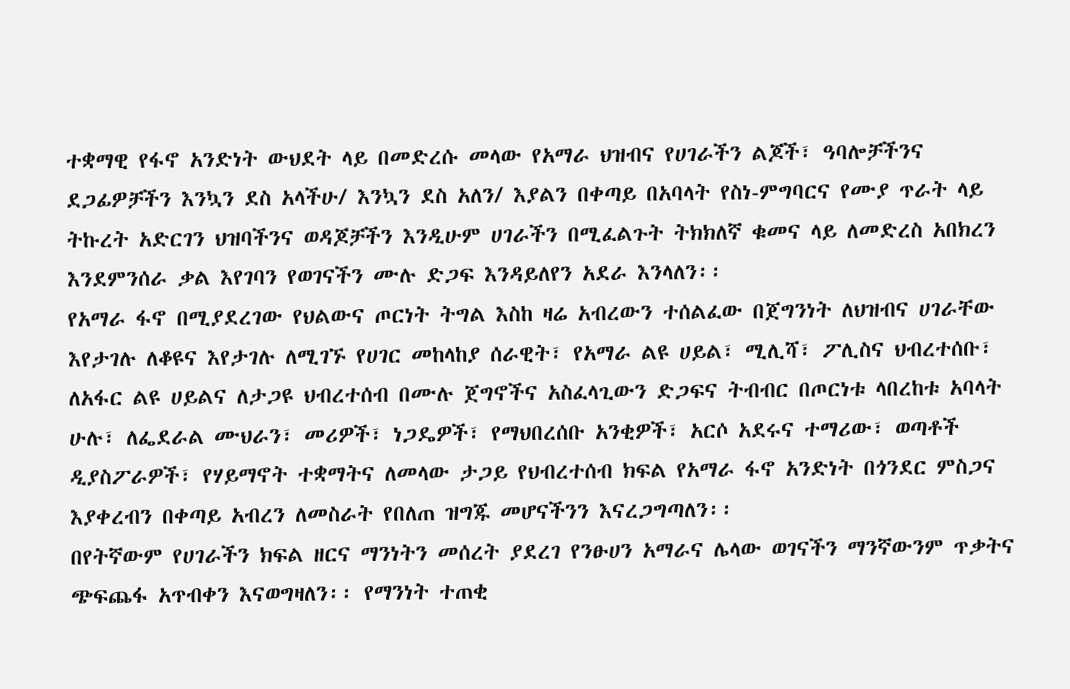ተቋማዊ የፋኖ አንድነት ውህደት ላይ በመድረሱ መላው የአማራ ህዝብና የሀገራችን ልጆች፣ ዓባሎቻችንና ደጋፊዎቻችን እንኳን ደስ አላችሁ/ እንኳን ደስ አለን/ እያልን በቀጣይ በአባላት የስነ-ምግባርና የሙያ ጥራት ላይ ትኩረት አድርገን ህዝባችንና ወዳጆቻችን እንዲሁም ሀገራችን በሚፈልጉት ትክክለኛ ቁመና ላይ ለመድረስ አበክረን እንደምንሰራ ቃል እየገባን የወገናችን ሙሉ ድጋፍ እንዳይለየን አደራ እንላለን፡፡
የአማራ ፋኖ በሚያደረገው የህልውና ጦርነት ትግል እስከ ዛሬ አብረውን ተሰልፈው በጀግንነት ለህዝብና ሀገራቸው እየታገሉ ለቆዩና እየታገሉ ለሚገኙ የሀገር መከላከያ ሰራዊት፣ የአማራ ልዩ ሀይል፣ ሚሊሻ፣ ፖሊስና ህብረተሰቡ፣ ለአፋር ልዩ ሀይልና ለታጋዩ ህብረተሰብ በሙሉ ጀግኖችና አስፈላጊውን ድጋፍና ትብብር በጦርነቱ ላበረከቱ አባላት ሁሉ፣ ለፌደራል ሙህራን፣ መሪዎች፣ ነጋዴዎች፣ የማህበረሰቡ አንቂዎች፣ አርሶ አደሩና ተማሪው፣ ወጣቶች ዲያስፖራዎች፣ የሃይማኖት ተቋማትና ለመላው ታጋይ የህብረተሰብ ክፍል የአማራ ፋኖ አንድነት በጎንደር ምስጋና እያቀረብን በቀጣይ አብረን ለመስራት የበለጠ ዝግጁ መሆናችንን እናረጋግጣለን፡፡
በየትኛውም የሀገራችን ክፍል ዘርና ማንነትን መሰረት ያደረገ የንፁሀን አማራና ሌላው ወገናችን ማንኛውንም ጥቃትና ጭፍጨፋ አጥብቀን እናወግዛለን፡፡ የማንነት ተጠቂ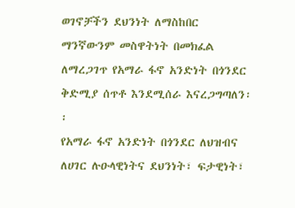ወገኖቻችን ደህንነት ለማስከበር ማንኛውንም መስዋትነት በመክፈል ለማረጋገጥ የአማራ ፋኖ አንድነት በጎንደር ቅድሚያ ሰጥቶ እንደሚሰራ እናረጋግጣለን፡፡
የአማራ ፋኖ አንድነት በጎንደር ለህዝብና ለሀገር ሉዑላዊነትና ደህንነት፣ ፍታዊነት፣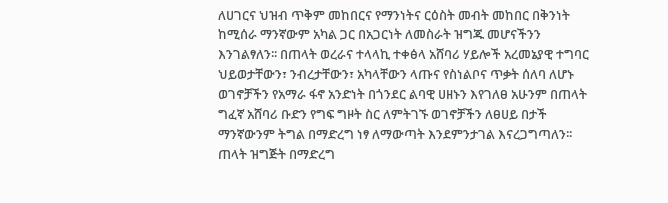ለሀገርና ህዝብ ጥቅም መከበርና የማንነትና ርዕስት መብት መከበር በቅንነት ከሚሰራ ማንኛውም አካል ጋር በአጋርነት ለመስራት ዝግጁ መሆናችንን እንገልፃለን፡፡ በጠላት ወረራና ተላላኪ ተቀፅላ አሸባሪ ሃይሎች አረመኔያዊ ተግባር ህይወታቸውን፣ ንብረታቸውን፣ አካላቸውን ላጡና የስነልቦና ጥቃት ሰለባ ለሆኑ ወገኖቻችን የአማራ ፋኖ አንድነት በጎንደር ልባዊ ሀዘኑን እየገለፀ አሁንም በጠላት ግፈኛ አሸባሪ ቡድን የግፍ ግዞት ስር ለምትገኙ ወገኖቻችን ለፀሀይ በታች ማንኛውንም ትግል በማድረግ ነፃ ለማውጣት እንደምንታገል እናረጋግጣለን፡፡
ጠላት ዝግጅት በማድረግ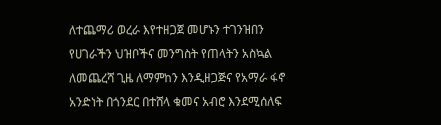ለተጨማሪ ወረራ እየተዘጋጀ መሆኑን ተገንዝበን የሀገራችን ህዝቦችና መንግስት የጠላትን አስኳል ለመጨረሻ ጊዜ ለማምከን እንዲዘጋጅና የአማራ ፋኖ አንድነት በጎንደር በተሸላ ቁመና አብሮ እንደሚሰለፍ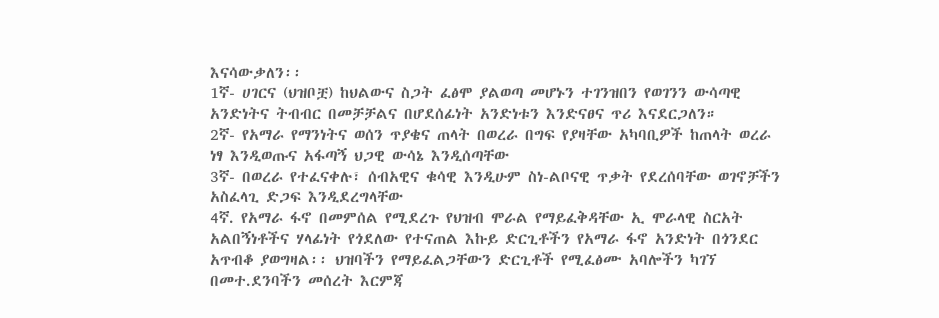እናሳውቃለን፡፡
1ኛ- ሀገርና (ህዝቦቿ) ከህልውና ስጋት ፈፅሞ ያልወጣ መሆኑን ተገንዝበን የወገንን ውሳጣዊ አንድነትና ትብብር በመቻቻልና በሆደሰፊነት አንድነቱን እንድናፀና ጥሪ እናደርጋለን።
2ኛ- የአማራ የማንነትና ወሰን ጥያቄና ጠላት በወረራ በግፍ የያዛቸው አካባቢዎች ከጠላት ወረራ ነፃ እንዲወጡና አፋጣኝ ህጋዊ ውሳኔ እንዲሰጣቸው
3ኛ- በወረራ የተፈናቀሉ፣ ሰብአዊና ቁሳዊ እንዲሁም ስነ-ልቦናዊ ጥቃት የደረሰባቸው ወገኖቻችን አስፈላጊ ድጋፍ እንዲደረግላቸው
4ኛ. የአማራ ፋኖ በመምሰል የሚደረጉ የህዝብ ሞራል የማይፈቅዳቸው ኢ ሞራላዊ ስርአት አልበኝነቶችና ሃላፊነት የጎደለው የተናጠል እኩይ ድርጊቶችን የአማራ ፋኖ አንድነት በጎንደር አጥብቆ ያወግዛል፡፡ ህዝባችን የማይፈልጋቸውን ድርጊቶች የሚፈፅሙ አባሎችን ካገኘ በመተ.ደንባችን መሰረት እርምጃ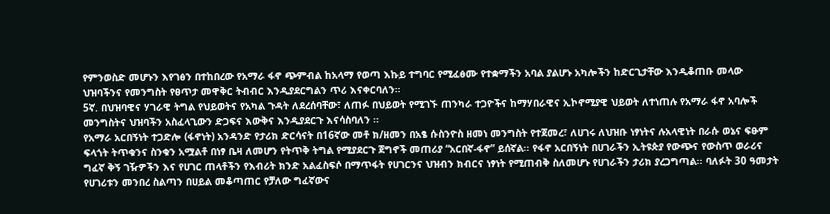የምንወስድ መሆኑን እየገፅን በተከበረው የአማራ ፋኖ ጭምብል ከአላማ የወጣ እኩይ ተግባር የሚፈፅሙ የተቋማችን አባል ያልሆኑ አካሎችን ከድርጊታቸው እንዲቆጠቡ መላው ህዝባችንና የመንግስት የፀጥታ መዋቅር ትብብር እንዲያደርግልን ጥሪ እናቀርባለን።
5ኛ. በህዝባዊና ሃገራዊ ትግል የህይወትና የአካል ጉዳት ለደረሰባቸው፣ ለጠፉ በህይወት የሚገኙ ጠንካራ ተጋዮችና ከማሃበራዊና ኢኮኖሚያዊ ህይወት ለተነጠሉ የአማራ ፋኖ አባሎች መንግስትና ህዝባችን አስፈላጊውን ድጋፍና እውቅና እንዲያደርጉ እናሳስባለን ፡፡
የአማራ አርበኝነት ተጋድሎ (ፋኖነት) አንዳንድ የታሪክ ድርሳናት በ16ኛው መቶ ክ/ዘመን በአፄ ሱስንዮስ ዘመነ መንግስት የተጀመረ፣ ለሀገሩ ለህዝቡ ነፃነትና ሉአላዊነት በራሱ ወኔና ፍፁም ፍላጎት ትጥቁንና ስንቁን አሟልቶ በነፃ ቤዛ ለመሆን የትጥቅ ትግል የሚያደርጉ ጀግኖች መጠሪያ “አርበኛ-ፋኖ” ይሰኛል፡፡ የፋኖ አርበኝነት በሀገራችን ኢትዩጵያ የውጭና የውስጥ ወራሪና ግፈኛ ቅኝ ገዥዎችን እና የሀገር ጠላቶችን የእብሪት ክንድ አልፈስፍሶ በማጥፋት የሀገርንና ህዝብን ክብርና ነፃነት የሚጠብቅ ስለመሆኑ የሀገራችን ታሪክ ያረጋግጣል፡፡ ባለፉት 30 ዓመታት የሀገሪቱን መንበረ ስልጣን በሀይል መቆጣጠር የቻለው ግፈኛውና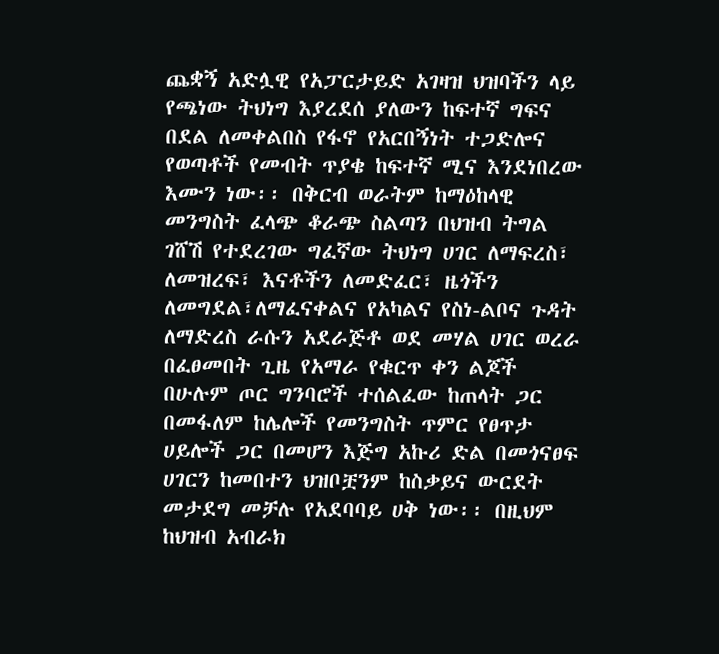ጨቋኝ አድሏዊ የአፓርታይድ አገዛዝ ህዝባችን ላይ የጫነው ትህነግ እያረደሰ ያለውን ከፍተኛ ግፍና በደል ለመቀልበስ የፋኖ የአርበኝነት ተጋድሎና የወጣቶች የመብት ጥያቄ ከፍተኛ ሚና እንደነበረው እሙን ነው፡፡ በቅርብ ወራትም ከማዕከላዊ መንግስት ፈላጭ ቆራጭ ስልጣን በህዝብ ትግል ገሸሽ የተደረገው ግፈኛው ትህነግ ሀገር ለማፍረስ፣ ለመዝረፍ፣ እናቶችን ለመድፈር፣ ዜጎችን ለመግደል፣ለማፈናቀልና የአካልና የስነ-ልቦና ጉዳት ለማድረስ ራሱን አደራጅቶ ወደ መሃል ሀገር ወረራ በፈፀመበት ጊዜ የአማራ የቁርጥ ቀን ልጆች በሁሉም ጦር ግንባሮች ተሰልፈው ከጠላት ጋር በመፋለም ከሌሎች የመንግስት ጥምር የፀጥታ ሀይሎች ጋር በመሆን እጅግ አኩሪ ድል በመጎናፀፍ ሀገርን ከመበተን ህዝቦቿንም ከስቃይና ውርደት መታደግ መቻሉ የአደባባይ ሀቅ ነው፡፡ በዚህም ከህዝብ አብራክ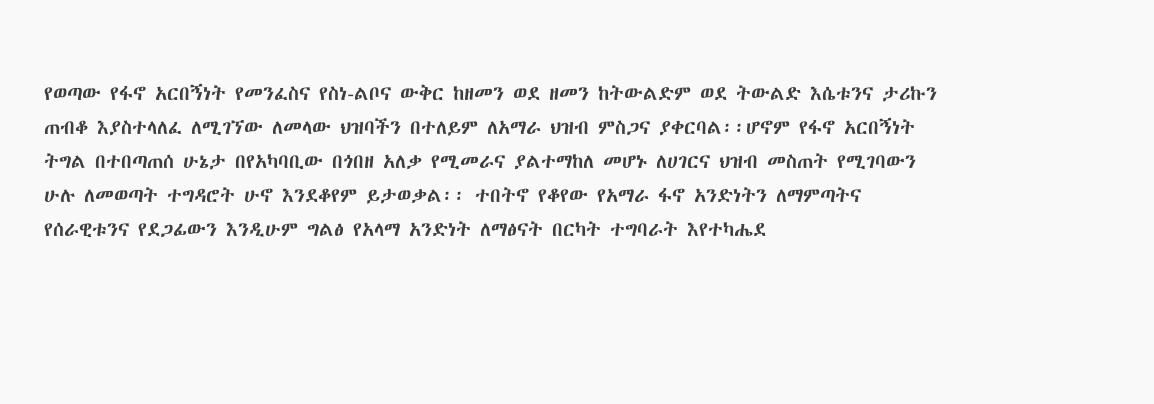የወጣው የፋኖ አርበኝነት የመንፈስና የስነ-ልቦና ውቅር ከዘመን ወደ ዘመን ከትውልድም ወደ ትውልድ እሴቱንና ታሪኩን ጠብቆ እያስተላለፈ ለሚገኘው ለመላው ህዝባችን በተለይም ለአማራ ህዝብ ምስጋና ያቀርባል፡፡ሆኖም የፋኖ አርበኝነት ትግል በተበጣጠሰ ሁኔታ በየአካባቢው በጎበዘ አለቃ የሚመራና ያልተማከለ መሆኑ ለሀገርና ህዝብ መስጠት የሚገባውን ሁሉ ለመወጣት ተግዳሮት ሁኖ እንደቆየም ይታወቃል፡፡ ተበትኖ የቆየው የአማራ ፋኖ አንድነትን ለማምጣትና የሰራዊቱንና የደጋፊውን እንዲሁም ግልፅ የአላማ አንድነት ለማፅናት በርካት ተግባራት እየተካሔደ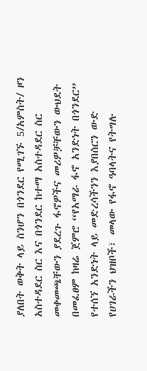ያለበት ወቅት ላይ ስንሆን በጎንደር የሚገኙ 5/አምስት/ ዞን አስተዳደር ስር እና በጎንደር ከተማ አስተዳደር ስር መቀመጫቸውን ያደረጉ ፋኖዎችና መሪዎቻቸውን ውህደት በመፈፀም ከዛሬ ጀምሮ “የአማራ ፋኖ አንድነት በጎንደር” የተሰኘ አንድነት ላይ መድረሳችንን እያበሰርን ውድ የሀገራችን ህዝቦች፣ መላው የፋኖ ዓባላትና የትግሉ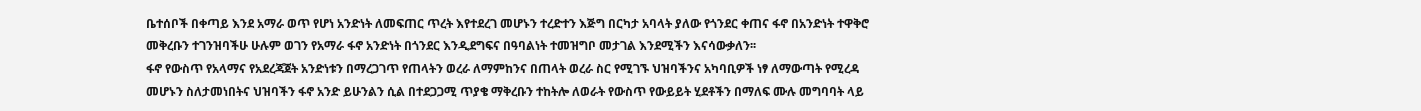ቤተሰቦች በቀጣይ እንደ አማራ ወጥ የሆነ አንድነት ለመፍጠር ጥረት እየተደረገ መሆኑን ተረድተን እጅግ በርካታ አባላት ያለው የጎንደር ቀጠና ፋኖ በአንድነት ተዋቅሮ መቅረቡን ተገንዝባችሁ ሁሉም ወገን የአማራ ፋኖ አንድነት በጎንደር እንዲደግፍና በዓባልነት ተመዝግቦ መታገል እንደሚችን እናሳውቃለን፡፡
ፋኖ የውስጥ የአላማና የአደረጃጀት አንድነቱን በማረጋገጥ የጠላትን ወረራ ለማምከንና በጠላት ወረራ ስር የሚገኙ ህዝባችንና አካባቢዎች ነፃ ለማውጣት የሚረዳ መሆኑን ስለታመነበትና ህዝባችን ፋኖ አንድ ይሁንልን ሲል በተደጋጋሚ ጥያቄ ማቅረቡን ተከትሎ ለወራት የውስጥ የውይይት ሂደቶችን በማለፍ ሙሉ መግባባት ላይ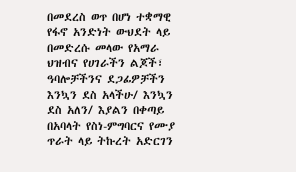በመደረስ ወጥ በሆነ ተቋማዊ የፋኖ አንድነት ውህደት ላይ በመድረሱ መላው የአማራ ህዝብና የሀገራችን ልጆች፣ ዓባሎቻችንና ደጋፊዎቻችን እንኳን ደስ አላችሁ/ እንኳን ደስ አለን/ እያልን በቀጣይ በአባላት የስነ-ምግባርና የሙያ ጥራት ላይ ትኩረት አድርገን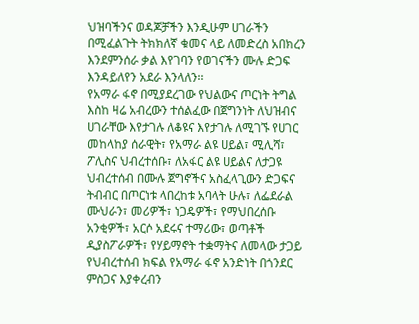ህዝባችንና ወዳጆቻችን እንዲሁም ሀገራችን በሚፈልጉት ትክክለኛ ቁመና ላይ ለመድረስ አበክረን እንደምንሰራ ቃል እየገባን የወገናችን ሙሉ ድጋፍ እንዳይለየን አደራ እንላለን፡፡
የአማራ ፋኖ በሚያደረገው የህልውና ጦርነት ትግል እስከ ዛሬ አብረውን ተሰልፈው በጀግንነት ለህዝብና ሀገራቸው እየታገሉ ለቆዩና እየታገሉ ለሚገኙ የሀገር መከላከያ ሰራዊት፣ የአማራ ልዩ ሀይል፣ ሚሊሻ፣ ፖሊስና ህብረተሰቡ፣ ለአፋር ልዩ ሀይልና ለታጋዩ ህብረተሰብ በሙሉ ጀግኖችና አስፈላጊውን ድጋፍና ትብብር በጦርነቱ ላበረከቱ አባላት ሁሉ፣ ለፌደራል ሙህራን፣ መሪዎች፣ ነጋዴዎች፣ የማህበረሰቡ አንቂዎች፣ አርሶ አደሩና ተማሪው፣ ወጣቶች ዲያስፖራዎች፣ የሃይማኖት ተቋማትና ለመላው ታጋይ የህብረተሰብ ክፍል የአማራ ፋኖ አንድነት በጎንደር ምስጋና እያቀረብን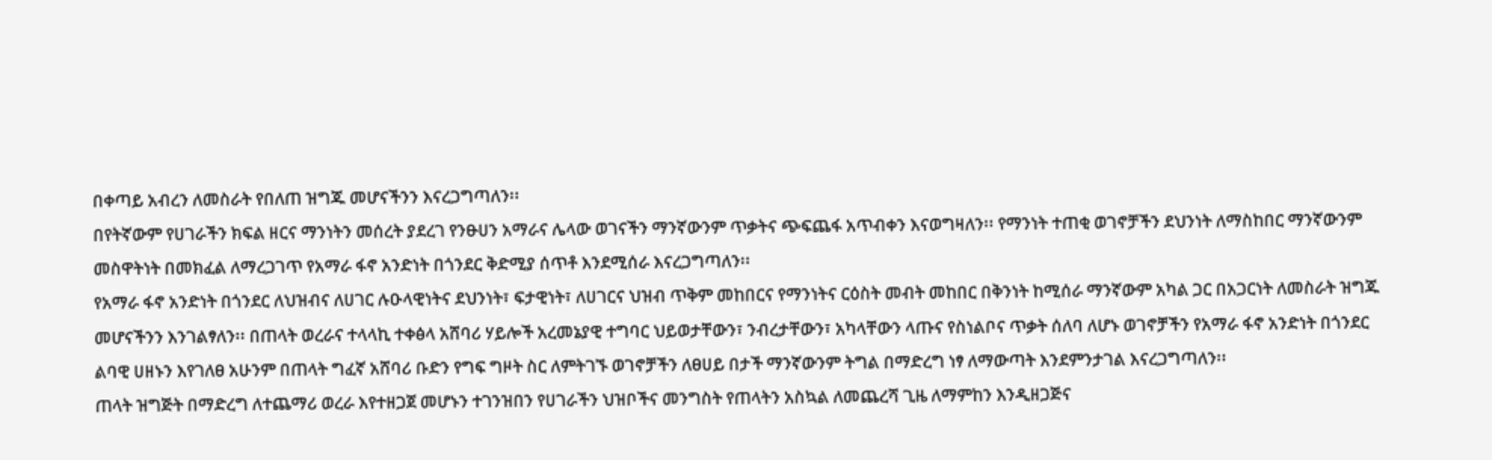በቀጣይ አብረን ለመስራት የበለጠ ዝግጁ መሆናችንን እናረጋግጣለን፡፡
በየትኛውም የሀገራችን ክፍል ዘርና ማንነትን መሰረት ያደረገ የንፁሀን አማራና ሌላው ወገናችን ማንኛውንም ጥቃትና ጭፍጨፋ አጥብቀን እናወግዛለን፡፡ የማንነት ተጠቂ ወገኖቻችን ደህንነት ለማስከበር ማንኛውንም መስዋትነት በመክፈል ለማረጋገጥ የአማራ ፋኖ አንድነት በጎንደር ቅድሚያ ሰጥቶ እንደሚሰራ እናረጋግጣለን፡፡
የአማራ ፋኖ አንድነት በጎንደር ለህዝብና ለሀገር ሉዑላዊነትና ደህንነት፣ ፍታዊነት፣ ለሀገርና ህዝብ ጥቅም መከበርና የማንነትና ርዕስት መብት መከበር በቅንነት ከሚሰራ ማንኛውም አካል ጋር በአጋርነት ለመስራት ዝግጁ መሆናችንን እንገልፃለን፡፡ በጠላት ወረራና ተላላኪ ተቀፅላ አሸባሪ ሃይሎች አረመኔያዊ ተግባር ህይወታቸውን፣ ንብረታቸውን፣ አካላቸውን ላጡና የስነልቦና ጥቃት ሰለባ ለሆኑ ወገኖቻችን የአማራ ፋኖ አንድነት በጎንደር ልባዊ ሀዘኑን እየገለፀ አሁንም በጠላት ግፈኛ አሸባሪ ቡድን የግፍ ግዞት ስር ለምትገኙ ወገኖቻችን ለፀሀይ በታች ማንኛውንም ትግል በማድረግ ነፃ ለማውጣት እንደምንታገል እናረጋግጣለን፡፡
ጠላት ዝግጅት በማድረግ ለተጨማሪ ወረራ እየተዘጋጀ መሆኑን ተገንዝበን የሀገራችን ህዝቦችና መንግስት የጠላትን አስኳል ለመጨረሻ ጊዜ ለማምከን እንዲዘጋጅና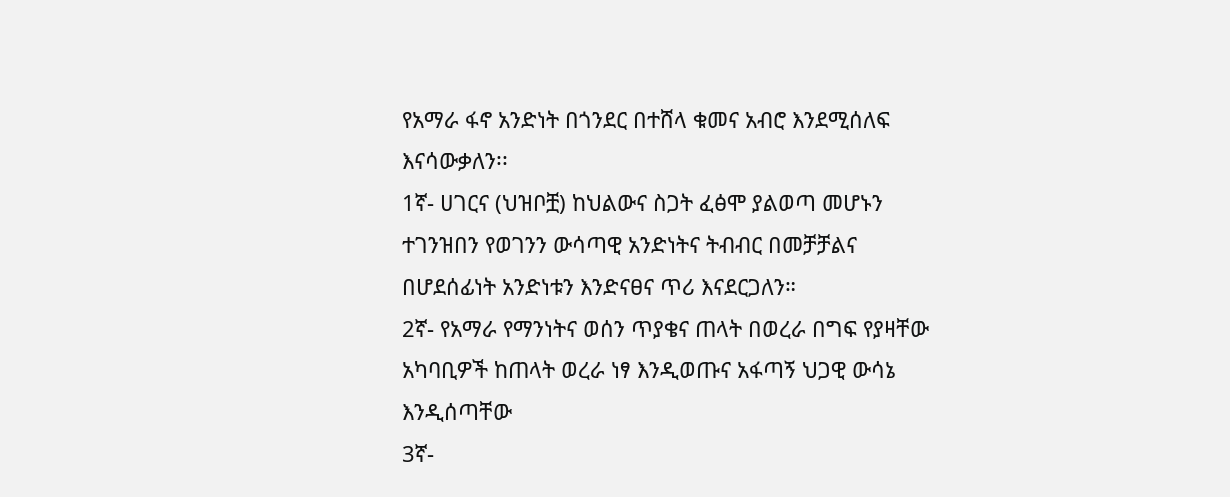የአማራ ፋኖ አንድነት በጎንደር በተሸላ ቁመና አብሮ እንደሚሰለፍ እናሳውቃለን፡፡
1ኛ- ሀገርና (ህዝቦቿ) ከህልውና ስጋት ፈፅሞ ያልወጣ መሆኑን ተገንዝበን የወገንን ውሳጣዊ አንድነትና ትብብር በመቻቻልና በሆደሰፊነት አንድነቱን እንድናፀና ጥሪ እናደርጋለን።
2ኛ- የአማራ የማንነትና ወሰን ጥያቄና ጠላት በወረራ በግፍ የያዛቸው አካባቢዎች ከጠላት ወረራ ነፃ እንዲወጡና አፋጣኝ ህጋዊ ውሳኔ እንዲሰጣቸው
3ኛ-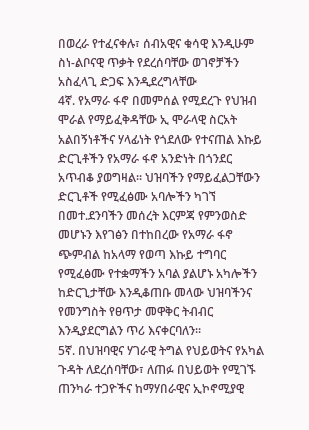በወረራ የተፈናቀሉ፣ ሰብአዊና ቁሳዊ እንዲሁም ስነ-ልቦናዊ ጥቃት የደረሰባቸው ወገኖቻችን አስፈላጊ ድጋፍ እንዲደረግላቸው
4ኛ. የአማራ ፋኖ በመምሰል የሚደረጉ የህዝብ ሞራል የማይፈቅዳቸው ኢ ሞራላዊ ስርአት አልበኝነቶችና ሃላፊነት የጎደለው የተናጠል እኩይ ድርጊቶችን የአማራ ፋኖ አንድነት በጎንደር አጥብቆ ያወግዛል፡፡ ህዝባችን የማይፈልጋቸውን ድርጊቶች የሚፈፅሙ አባሎችን ካገኘ በመተ.ደንባችን መሰረት እርምጃ የምንወስድ መሆኑን እየገፅን በተከበረው የአማራ ፋኖ ጭምብል ከአላማ የወጣ እኩይ ተግባር የሚፈፅሙ የተቋማችን አባል ያልሆኑ አካሎችን ከድርጊታቸው እንዲቆጠቡ መላው ህዝባችንና የመንግስት የፀጥታ መዋቅር ትብብር እንዲያደርግልን ጥሪ እናቀርባለን።
5ኛ. በህዝባዊና ሃገራዊ ትግል የህይወትና የአካል ጉዳት ለደረሰባቸው፣ ለጠፉ በህይወት የሚገኙ ጠንካራ ተጋዮችና ከማሃበራዊና ኢኮኖሚያዊ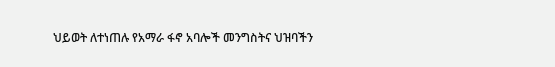ህይወት ለተነጠሉ የአማራ ፋኖ አባሎች መንግስትና ህዝባችን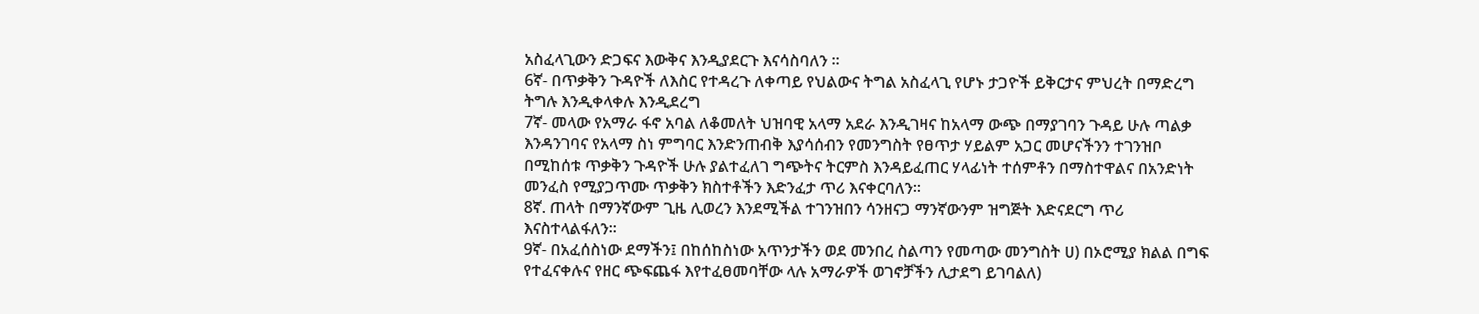አስፈላጊውን ድጋፍና እውቅና እንዲያደርጉ እናሳስባለን ፡፡
6ኛ- በጥቃቅን ጉዳዮች ለእስር የተዳረጉ ለቀጣይ የህልውና ትግል አስፈላጊ የሆኑ ታጋዮች ይቅርታና ምህረት በማድረግ ትግሉ እንዲቀላቀሉ እንዲደረግ
7ኛ- መላው የአማራ ፋኖ አባል ለቆመለት ህዝባዊ አላማ አደራ እንዲገዛና ከአላማ ውጭ በማያገባን ጉዳይ ሁሉ ጣልቃ እንዳንገባና የአላማ ስነ ምግባር እንድንጠብቅ እያሳሰብን የመንግስት የፀጥታ ሃይልም አጋር መሆናችንን ተገንዝቦ በሚከሰቱ ጥቃቅን ጉዳዮች ሁሉ ያልተፈለገ ግጭትና ትርምስ እንዳይፈጠር ሃላፊነት ተሰምቶን በማስተዋልና በአንድነት መንፈስ የሚያጋጥሙ ጥቃቅን ክስተቶችን እድንፈታ ጥሪ እናቀርባለን፡፡
8ኛ. ጠላት በማንኛውም ጊዜ ሊወረን እንደሚችል ተገንዝበን ሳንዘናጋ ማንኛውንም ዝግጅት እድናደርግ ጥሪ እናስተላልፋለን፡፡
9ኛ- በአፈሰስነው ደማችን፤ በከሰከስነው አጥንታችን ወደ መንበረ ስልጣን የመጣው መንግስት ሀ) በኦሮሚያ ክልል በግፍ የተፈናቀሉና የዘር ጭፍጨፋ እየተፈፀመባቸው ላሉ አማራዎች ወገኖቻችን ሊታደግ ይገባልለ)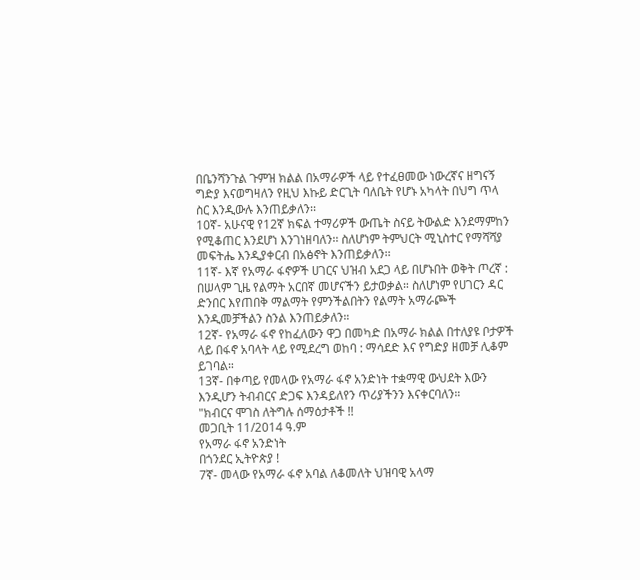በቤንሻንጉል ጉምዝ ክልል በአማራዎች ላይ የተፈፀመው ነውረኛና ዘግናኝ ግድያ እናወግዛለን የዚህ እኩይ ድርጊት ባለቤት የሆኑ አካላት በህግ ጥላ ስር እንዲውሉ እንጠይቃለን፡፡
10ኛ- አሁናዊ የ12ኛ ክፍል ተማሪዎች ውጤት ስናይ ትውልድ እንደማምከን የሚቆጠር እንደሆነ እንገነዘባለን፡፡ ስለሆነም ትምህርት ሚኒስተር የማሻሻያ መፍትሔ እንዲያቀርብ በአፅኖት እንጠይቃለን፡፡
11ኛ- እኛ የአማራ ፋኖዎች ሀገርና ህዝብ አደጋ ላይ በሆኑበት ወቅት ጦረኛ : በሠላም ጊዜ የልማት አርበኛ መሆናችን ይታወቃል። ስለሆነም የሀገርን ዳር ድንበር እየጠበቅ ማልማት የምንችልበትን የልማት አማራጮች እንዲመቻችልን ስንል እንጠይቃለን።
12ኛ- የአማራ ፋኖ የከፈለውን ዋጋ በመካድ በአማራ ክልል በተለያዩ ቦታዎች ላይ በፋኖ አባላት ላይ የሚደረግ ወከባ : ማሳደድ እና የግድያ ዘመቻ ሊቆም ይገባል።
13ኛ- በቀጣይ የመላው የአማራ ፋኖ አንድነት ተቋማዊ ውህደት እውን እንዲሆን ትብብርና ድጋፍ እንዳይለየን ጥሪያችንን እናቀርባለን።
"ክብርና ሞገስ ለትግሉ ሰማዕታቶች !!
መጋቢት 11/2014 ዓ.ም
የአማራ ፋኖ አንድነት
በጎንደር ኢትዮጵያ !
7ኛ- መላው የአማራ ፋኖ አባል ለቆመለት ህዝባዊ አላማ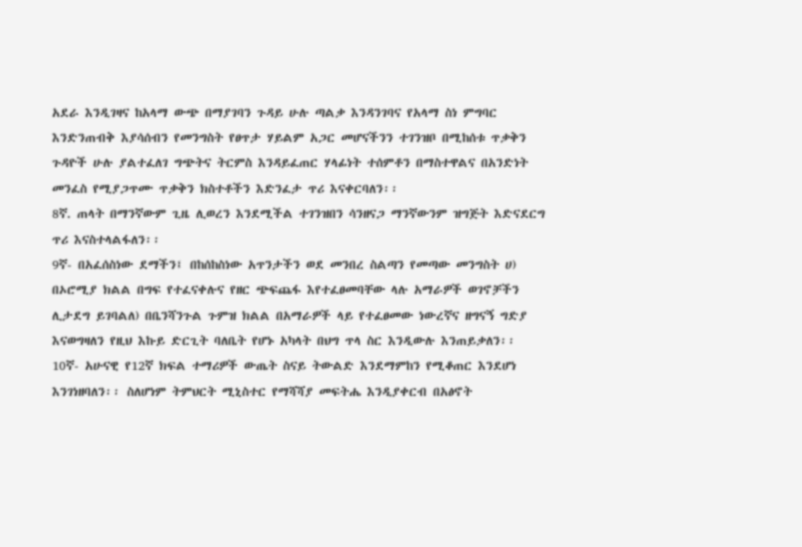አደራ እንዲገዛና ከአላማ ውጭ በማያገባን ጉዳይ ሁሉ ጣልቃ እንዳንገባና የአላማ ስነ ምግባር እንድንጠብቅ እያሳሰብን የመንግስት የፀጥታ ሃይልም አጋር መሆናችንን ተገንዝቦ በሚከሰቱ ጥቃቅን ጉዳዮች ሁሉ ያልተፈለገ ግጭትና ትርምስ እንዳይፈጠር ሃላፊነት ተሰምቶን በማስተዋልና በአንድነት መንፈስ የሚያጋጥሙ ጥቃቅን ክስተቶችን እድንፈታ ጥሪ እናቀርባለን፡፡
8ኛ. ጠላት በማንኛውም ጊዜ ሊወረን እንደሚችል ተገንዝበን ሳንዘናጋ ማንኛውንም ዝግጅት እድናደርግ ጥሪ እናስተላልፋለን፡፡
9ኛ- በአፈሰስነው ደማችን፤ በከሰከስነው አጥንታችን ወደ መንበረ ስልጣን የመጣው መንግስት ሀ) በኦሮሚያ ክልል በግፍ የተፈናቀሉና የዘር ጭፍጨፋ እየተፈፀመባቸው ላሉ አማራዎች ወገኖቻችን ሊታደግ ይገባልለ) በቤንሻንጉል ጉምዝ ክልል በአማራዎች ላይ የተፈፀመው ነውረኛና ዘግናኝ ግድያ እናወግዛለን የዚህ እኩይ ድርጊት ባለቤት የሆኑ አካላት በህግ ጥላ ስር እንዲውሉ እንጠይቃለን፡፡
10ኛ- አሁናዊ የ12ኛ ክፍል ተማሪዎች ውጤት ስናይ ትውልድ እንደማምከን የሚቆጠር እንደሆነ እንገነዘባለን፡፡ ስለሆነም ትምህርት ሚኒስተር የማሻሻያ መፍትሔ እንዲያቀርብ በአፅኖት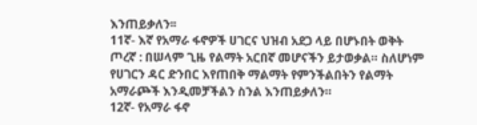እንጠይቃለን፡፡
11ኛ- እኛ የአማራ ፋኖዎች ሀገርና ህዝብ አደጋ ላይ በሆኑበት ወቅት ጦረኛ : በሠላም ጊዜ የልማት አርበኛ መሆናችን ይታወቃል። ስለሆነም የሀገርን ዳር ድንበር እየጠበቅ ማልማት የምንችልበትን የልማት አማራጮች እንዲመቻችልን ስንል እንጠይቃለን።
12ኛ- የአማራ ፋኖ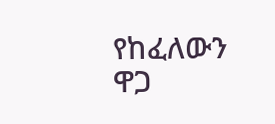የከፈለውን ዋጋ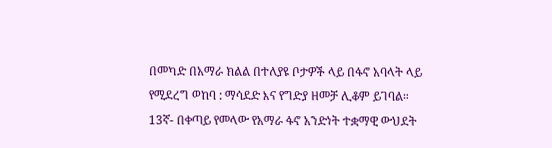በመካድ በአማራ ክልል በተለያዩ ቦታዎች ላይ በፋኖ አባላት ላይ የሚደረግ ወከባ : ማሳደድ እና የግድያ ዘመቻ ሊቆም ይገባል።
13ኛ- በቀጣይ የመላው የአማራ ፋኖ አንድነት ተቋማዊ ውህደት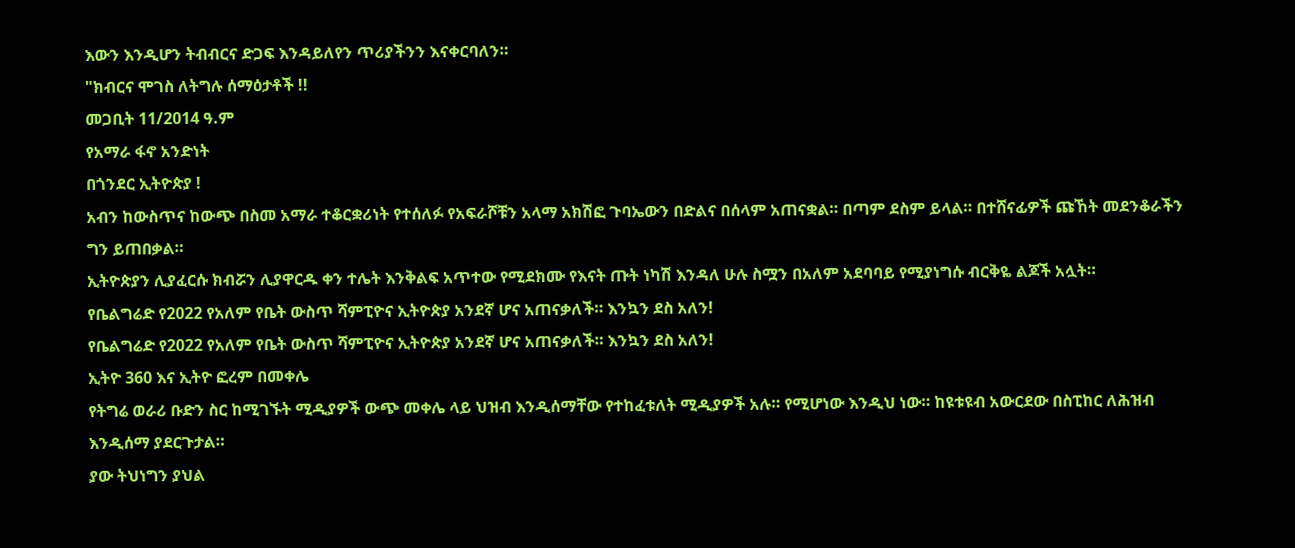እውን እንዲሆን ትብብርና ድጋፍ እንዳይለየን ጥሪያችንን እናቀርባለን።
"ክብርና ሞገስ ለትግሉ ሰማዕታቶች !!
መጋቢት 11/2014 ዓ.ም
የአማራ ፋኖ አንድነት
በጎንደር ኢትዮጵያ !
አብን ከውስጥና ከውጭ በስመ አማራ ተቆርቋሪነት የተሰለፉ የአፍራሾቹን አላማ አክሽፎ ጉባኤውን በድልና በሰላም አጠናቋል። በጣም ደስም ይላል። በተሸናፊዎች ጩኸት መደንቆራችን ግን ይጠበቃል።
ኢትዮጵያን ሊያፈርሱ ክብሯን ሊያዋርዱ ቀን ተሌት እንቅልፍ አጥተው የሚደክሙ የእናት ጡት ነካሽ እንዳለ ሁሉ ስሟን በአለም አደባባይ የሚያነግሱ ብርቅዬ ልጆች አሏት።
የቤልግሬድ የ2022 የአለም የቤት ውስጥ ሻምፒዮና ኢትዮጵያ አንደኛ ሆና አጠናቃለች። እንኳን ደስ አለን!
የቤልግሬድ የ2022 የአለም የቤት ውስጥ ሻምፒዮና ኢትዮጵያ አንደኛ ሆና አጠናቃለች። እንኳን ደስ አለን!
ኢትዮ 360 እና ኢትዮ ፎረም በመቀሌ
የትግሬ ወራሪ ቡድን ስር ከሚገኙት ሚዲያዎች ውጭ መቀሌ ላይ ህዝብ እንዲሰማቸው የተከፈቱለት ሚዲያዎች አሉ። የሚሆነው እንዲህ ነው። ከዩቱዩብ አውርደው በስፒከር ለሕዝብ እንዲሰማ ያደርጉታል።
ያው ትህነግን ያህል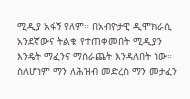ሚዲያ አፋኝ የለም። በአብዮታዊ ዲሞክራሲ አንደኛውና ትልቁ የተጠቀመበት ሚዲያን እንዴት ማፈንና ማሰራጨት እንዳለበት ነው። ስለሆነም ማን ለሕዝብ መድረስ ማን መታፈን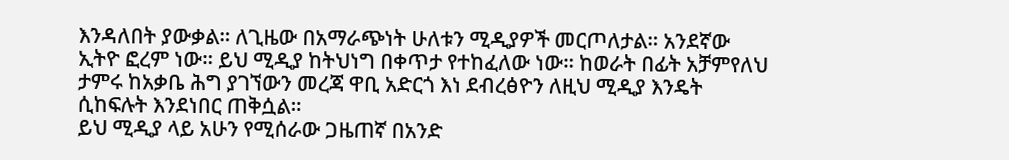እንዳለበት ያውቃል። ለጊዜው በአማራጭነት ሁለቱን ሚዲያዎች መርጦለታል። አንደኛው ኢትዮ ፎረም ነው። ይህ ሚዲያ ከትህነግ በቀጥታ የተከፈለው ነው። ከወራት በፊት አቻምየለህ ታምሩ ከአቃቤ ሕግ ያገኘውን መረጃ ዋቢ አድርጎ እነ ደብረፅዮን ለዚህ ሚዲያ እንዴት ሲከፍሉት እንደነበር ጠቅሷል።
ይህ ሚዲያ ላይ አሁን የሚሰራው ጋዜጠኛ በአንድ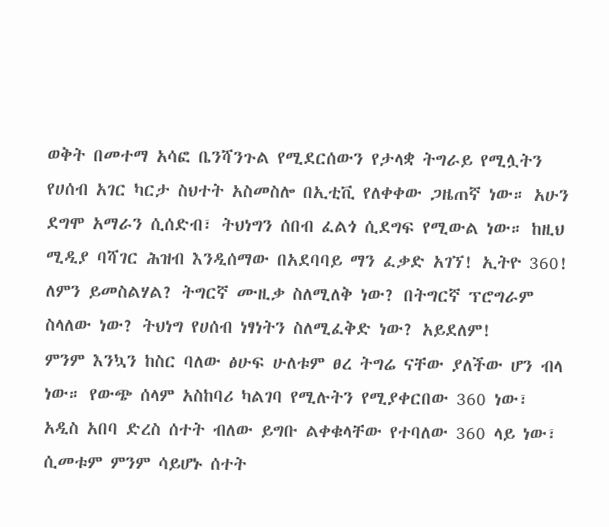ወቅት በመተማ አሳፎ ቤንሻንጉል የሚደርሰውን የታላቋ ትግራይ የሚሏትን የሀሰብ አገር ካርታ ስህተት አስመስሎ በኢቲቪ የለቀቀው ጋዜጠኛ ነው። አሁን ደግሞ አማራን ሲሰድብ፣ ትህነግን ሰበብ ፈልጎ ሲደግፍ የሚውል ነው። ከዚህ ሚዲያ ባሻገር ሕዝብ እንዲሰማው በአደባባይ ማን ፈቃድ አገኘ! ኢትዮ 360! ለምን ይመስልሃል? ትግርኛ ሙዚቃ ስለሚለቅ ነው? በትግርኛ ፕሮግራም ስላለው ነው? ትህነግ የሀሰብ ነፃነትን ስለሚፈቅድ ነው? አይደለም!
ምንም እንኳን ከስር ባለው ፅሁፍ ሁለቱም ፀረ ትግሬ ናቸው ያለችው ሆን ብላ ነው። የውጭ ሰላም አስከባሪ ካልገባ የሚሉትን የሚያቀርበው 360 ነው፣ አዲስ አበባ ድረስ ሰተት ብለው ይግቡ ልቀቁላቸው የተባለው 360 ላይ ነው፣ ሲመቱም ምንም ሳይሆኑ ሰተት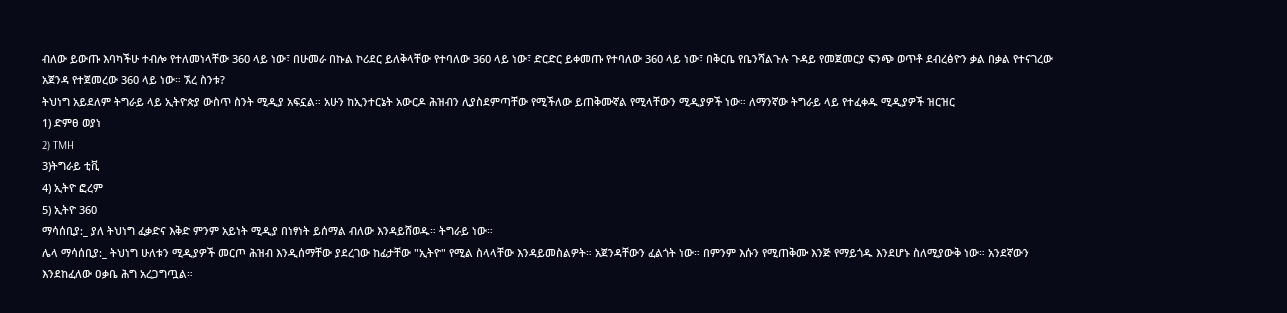ብለው ይውጡ እባካችሁ ተብሎ የተለመነላቸው 360 ላይ ነው፣ በሁመራ በኩል ኮሪደር ይለቅላቸው የተባለው 360 ላይ ነው፣ ድርድር ይቀመጡ የተባለው 360 ላይ ነው፣ በቅርቤ የቤንሻልጉሉ ጉዳይ የመጀመርያ ፍንጭ ወጥቶ ደብረፅዮን ቃል በቃል የተናገረው አጀንዳ የተጀመረው 360 ላይ ነው። ኧረ ስንቱ?
ትህነግ አይደለም ትግራይ ላይ ኢትዮጵያ ውስጥ ስንት ሚዲያ አፍኗል። አሁን ከኢንተርኔት አውርዶ ሕዝብን ሊያስደምጣቸው የሚችለው ይጠቅሙኛል የሚላቸውን ሚዲያዎች ነው። ለማንኛው ትግራይ ላይ የተፈቀዱ ሚዲያዎች ዝርዝር
1) ድምፀ ወያነ
2) TMH
3)ትግራይ ቲቪ
4) ኢትዮ ፎረም
5) ኢትዮ 360
ማሳሰቢያ:_ ያለ ትህነግ ፈቃድና እቅድ ምንም አይነት ሚዲያ በነፃነት ይሰማል ብለው እንዳይሸወዱ። ትግራይ ነው።
ሌላ ማሳሰቢያ:_ ትህነግ ሁለቱን ሚዲያዎች መርጦ ሕዝብ እንዲሰማቸው ያደረገው ከፊታቸው "ኢትዮ" የሚል ስላላቸው እንዳይመስልዎት። አጀንዳቸውን ፈልጎት ነው። በምንም እሱን የሚጠቅሙ እንጅ የማይጎዱ እንደሆኑ ስለሚያውቅ ነው። አንደኛውን እንደከፈለው ዐቃቤ ሕግ አረጋግጧል።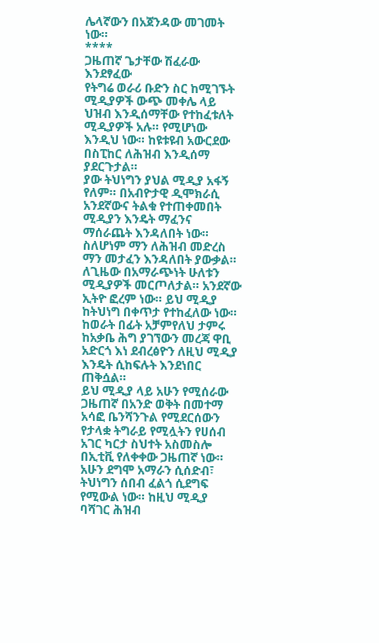ሌላኛውን በአጀንዳው መገመት ነው።
****
ጋዜጠኛ ጌታቸው ሽፈራው እንደፃፈው
የትግሬ ወራሪ ቡድን ስር ከሚገኙት ሚዲያዎች ውጭ መቀሌ ላይ ህዝብ እንዲሰማቸው የተከፈቱለት ሚዲያዎች አሉ። የሚሆነው እንዲህ ነው። ከዩቱዩብ አውርደው በስፒከር ለሕዝብ እንዲሰማ ያደርጉታል።
ያው ትህነግን ያህል ሚዲያ አፋኝ የለም። በአብዮታዊ ዲሞክራሲ አንደኛውና ትልቁ የተጠቀመበት ሚዲያን እንዴት ማፈንና ማሰራጨት እንዳለበት ነው። ስለሆነም ማን ለሕዝብ መድረስ ማን መታፈን እንዳለበት ያውቃል። ለጊዜው በአማራጭነት ሁለቱን ሚዲያዎች መርጦለታል። አንደኛው ኢትዮ ፎረም ነው። ይህ ሚዲያ ከትህነግ በቀጥታ የተከፈለው ነው። ከወራት በፊት አቻምየለህ ታምሩ ከአቃቤ ሕግ ያገኘውን መረጃ ዋቢ አድርጎ እነ ደብረፅዮን ለዚህ ሚዲያ እንዴት ሲከፍሉት እንደነበር ጠቅሷል።
ይህ ሚዲያ ላይ አሁን የሚሰራው ጋዜጠኛ በአንድ ወቅት በመተማ አሳፎ ቤንሻንጉል የሚደርሰውን የታላቋ ትግራይ የሚሏትን የሀሰብ አገር ካርታ ስህተት አስመስሎ በኢቲቪ የለቀቀው ጋዜጠኛ ነው። አሁን ደግሞ አማራን ሲሰድብ፣ ትህነግን ሰበብ ፈልጎ ሲደግፍ የሚውል ነው። ከዚህ ሚዲያ ባሻገር ሕዝብ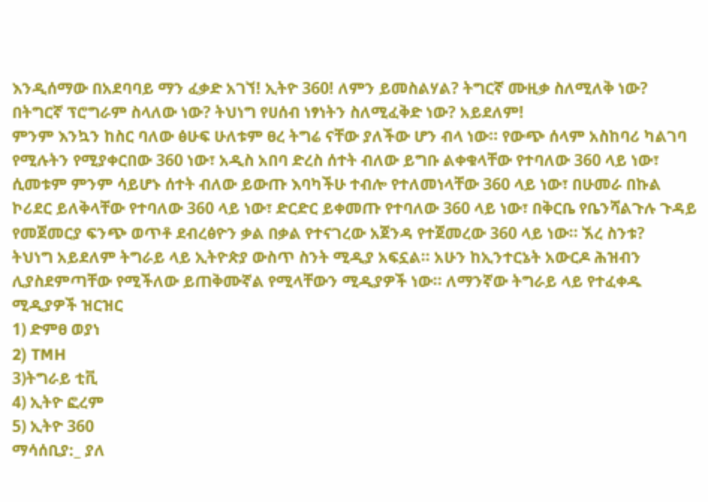እንዲሰማው በአደባባይ ማን ፈቃድ አገኘ! ኢትዮ 360! ለምን ይመስልሃል? ትግርኛ ሙዚቃ ስለሚለቅ ነው? በትግርኛ ፕሮግራም ስላለው ነው? ትህነግ የሀሰብ ነፃነትን ስለሚፈቅድ ነው? አይደለም!
ምንም እንኳን ከስር ባለው ፅሁፍ ሁለቱም ፀረ ትግሬ ናቸው ያለችው ሆን ብላ ነው። የውጭ ሰላም አስከባሪ ካልገባ የሚሉትን የሚያቀርበው 360 ነው፣ አዲስ አበባ ድረስ ሰተት ብለው ይግቡ ልቀቁላቸው የተባለው 360 ላይ ነው፣ ሲመቱም ምንም ሳይሆኑ ሰተት ብለው ይውጡ እባካችሁ ተብሎ የተለመነላቸው 360 ላይ ነው፣ በሁመራ በኩል ኮሪደር ይለቅላቸው የተባለው 360 ላይ ነው፣ ድርድር ይቀመጡ የተባለው 360 ላይ ነው፣ በቅርቤ የቤንሻልጉሉ ጉዳይ የመጀመርያ ፍንጭ ወጥቶ ደብረፅዮን ቃል በቃል የተናገረው አጀንዳ የተጀመረው 360 ላይ ነው። ኧረ ስንቱ?
ትህነግ አይደለም ትግራይ ላይ ኢትዮጵያ ውስጥ ስንት ሚዲያ አፍኗል። አሁን ከኢንተርኔት አውርዶ ሕዝብን ሊያስደምጣቸው የሚችለው ይጠቅሙኛል የሚላቸውን ሚዲያዎች ነው። ለማንኛው ትግራይ ላይ የተፈቀዱ ሚዲያዎች ዝርዝር
1) ድምፀ ወያነ
2) TMH
3)ትግራይ ቲቪ
4) ኢትዮ ፎረም
5) ኢትዮ 360
ማሳሰቢያ:_ ያለ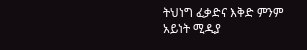ትህነግ ፈቃድና እቅድ ምንም አይነት ሚዲያ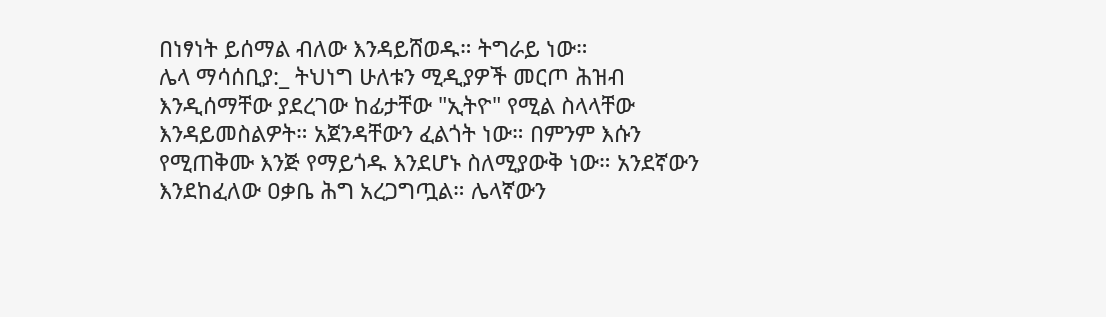በነፃነት ይሰማል ብለው እንዳይሸወዱ። ትግራይ ነው።
ሌላ ማሳሰቢያ:_ ትህነግ ሁለቱን ሚዲያዎች መርጦ ሕዝብ እንዲሰማቸው ያደረገው ከፊታቸው "ኢትዮ" የሚል ስላላቸው እንዳይመስልዎት። አጀንዳቸውን ፈልጎት ነው። በምንም እሱን የሚጠቅሙ እንጅ የማይጎዱ እንደሆኑ ስለሚያውቅ ነው። አንደኛውን እንደከፈለው ዐቃቤ ሕግ አረጋግጧል። ሌላኛውን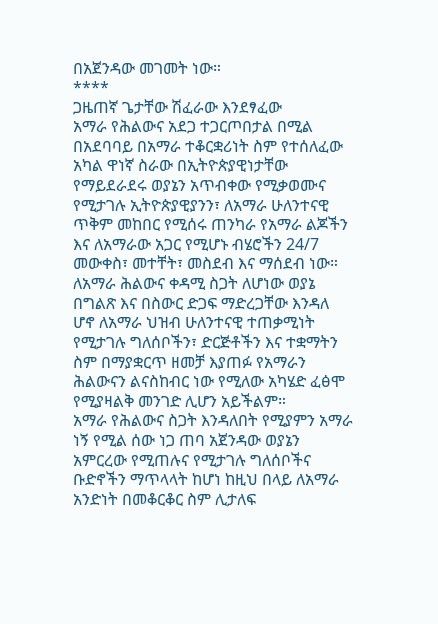በአጀንዳው መገመት ነው።
****
ጋዜጠኛ ጌታቸው ሽፈራው እንደፃፈው
አማራ የሕልውና አደጋ ተጋርጦበታል በሚል በአደባባይ በአማራ ተቆርቋሪነት ስም የተሰለፈው አካል ዋነኛ ስራው በኢትዮጵያዊነታቸው የማይደራደሩ ወያኔን አጥብቀው የሚቃወሙና የሚታገሉ ኢትዮጵያዊያንን፣ ለአማራ ሁለንተናዊ ጥቅም መከበር የሚሰሩ ጠንካራ የአማራ ልጆችን እና ለአማራው አጋር የሚሆኑ ብሄሮችን 24/7 መውቀስ፣ መተቸት፣ መስደብ እና ማሰደብ ነው። ለአማራ ሕልውና ቀዳሚ ስጋት ለሆነው ወያኔ በግልጽ እና በስውር ድጋፍ ማድረጋቸው እንዳለ ሆኖ ለአማራ ህዝብ ሁለንተናዊ ተጠቃሚነት የሚታገሉ ግለሰቦችን፣ ድርጅቶችን እና ተቋማትን ስም በማያቋርጥ ዘመቻ እያጠፉ የአማራን ሕልውናን ልናስከብር ነው የሚለው አካሄድ ፈፅሞ የሚያዛልቅ መንገድ ሊሆን አይችልም።
አማራ የሕልውና ስጋት እንዳለበት የሚያምን አማራ ነኝ የሚል ሰው ነጋ ጠባ አጀንዳው ወያኔን አምርረው የሚጠሉና የሚታገሉ ግለሰቦችና ቡድኖችን ማጥላላት ከሆነ ከዚህ በላይ ለአማራ አንድነት በመቆርቆር ስም ሊታለፍ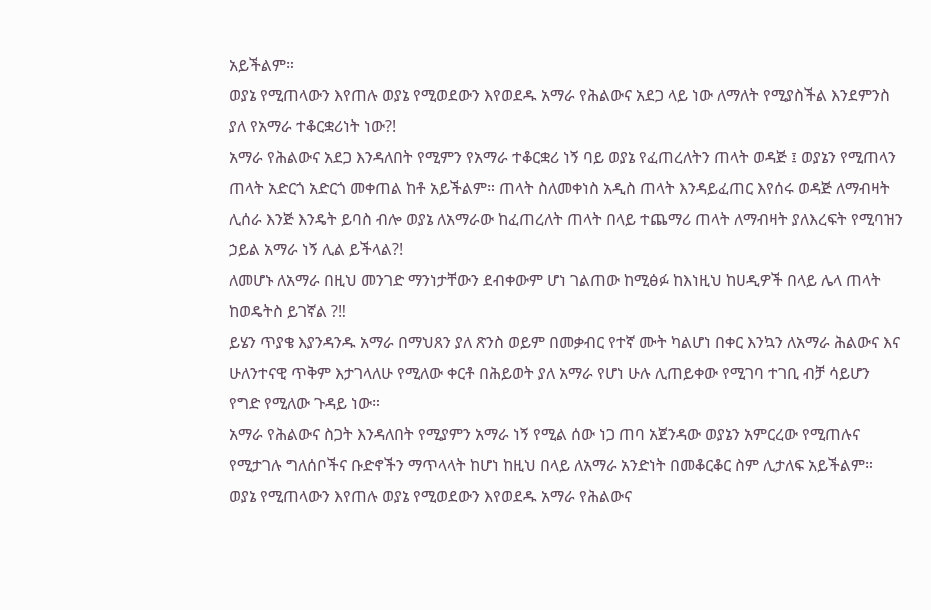አይችልም።
ወያኔ የሚጠላውን እየጠሉ ወያኔ የሚወደውን እየወደዱ አማራ የሕልውና አደጋ ላይ ነው ለማለት የሚያስችል እንደምንስ ያለ የአማራ ተቆርቋሪነት ነው?!
አማራ የሕልውና አደጋ እንዳለበት የሚምን የአማራ ተቆርቋሪ ነኝ ባይ ወያኔ የፈጠረለትን ጠላት ወዳጅ ፤ ወያኔን የሚጠላን ጠላት አድርጎ አድርጎ መቀጠል ከቶ አይችልም። ጠላት ስለመቀነስ አዲስ ጠላት እንዳይፈጠር እየሰሩ ወዳጅ ለማብዛት ሊሰራ እንጅ እንዴት ይባስ ብሎ ወያኔ ለአማራው ከፈጠረለት ጠላት በላይ ተጨማሪ ጠላት ለማብዛት ያለእረፍት የሚባዝን ኃይል አማራ ነኝ ሊል ይችላል?!
ለመሆኑ ለአማራ በዚህ መንገድ ማንነታቸውን ደብቀውም ሆነ ገልጠው ከሚፅፉ ከእነዚህ ከሀዲዎች በላይ ሌላ ጠላት ከወዴትስ ይገኛል ?‼
ይሄን ጥያቄ እያንዳንዱ አማራ በማህጸን ያለ ጽንስ ወይም በመቃብር የተኛ ሙት ካልሆነ በቀር እንኳን ለአማራ ሕልውና እና ሁለንተናዊ ጥቅም እታገላለሁ የሚለው ቀርቶ በሕይወት ያለ አማራ የሆነ ሁሉ ሊጠይቀው የሚገባ ተገቢ ብቻ ሳይሆን የግድ የሚለው ጉዳይ ነው።
አማራ የሕልውና ስጋት እንዳለበት የሚያምን አማራ ነኝ የሚል ሰው ነጋ ጠባ አጀንዳው ወያኔን አምርረው የሚጠሉና የሚታገሉ ግለሰቦችና ቡድኖችን ማጥላላት ከሆነ ከዚህ በላይ ለአማራ አንድነት በመቆርቆር ስም ሊታለፍ አይችልም።
ወያኔ የሚጠላውን እየጠሉ ወያኔ የሚወደውን እየወደዱ አማራ የሕልውና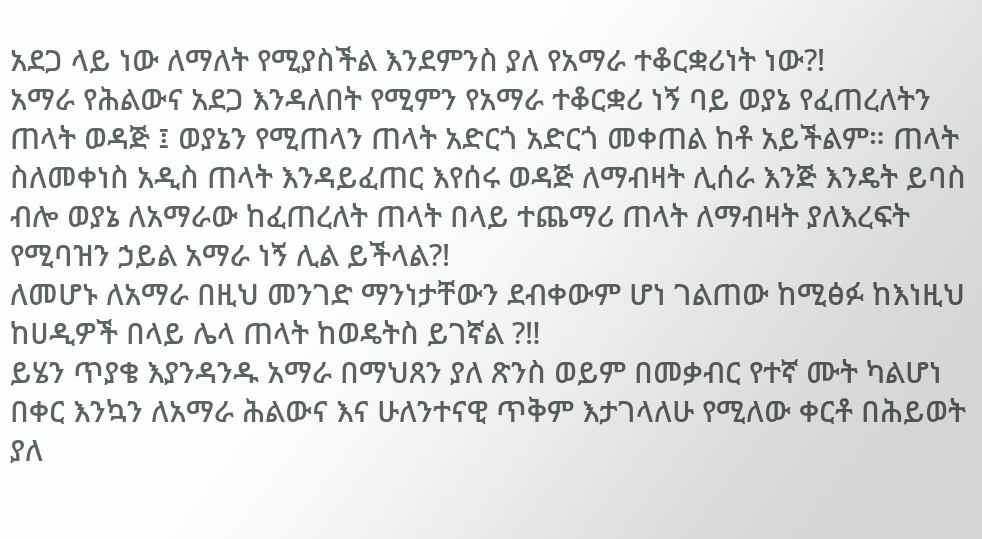አደጋ ላይ ነው ለማለት የሚያስችል እንደምንስ ያለ የአማራ ተቆርቋሪነት ነው?!
አማራ የሕልውና አደጋ እንዳለበት የሚምን የአማራ ተቆርቋሪ ነኝ ባይ ወያኔ የፈጠረለትን ጠላት ወዳጅ ፤ ወያኔን የሚጠላን ጠላት አድርጎ አድርጎ መቀጠል ከቶ አይችልም። ጠላት ስለመቀነስ አዲስ ጠላት እንዳይፈጠር እየሰሩ ወዳጅ ለማብዛት ሊሰራ እንጅ እንዴት ይባስ ብሎ ወያኔ ለአማራው ከፈጠረለት ጠላት በላይ ተጨማሪ ጠላት ለማብዛት ያለእረፍት የሚባዝን ኃይል አማራ ነኝ ሊል ይችላል?!
ለመሆኑ ለአማራ በዚህ መንገድ ማንነታቸውን ደብቀውም ሆነ ገልጠው ከሚፅፉ ከእነዚህ ከሀዲዎች በላይ ሌላ ጠላት ከወዴትስ ይገኛል ?‼
ይሄን ጥያቄ እያንዳንዱ አማራ በማህጸን ያለ ጽንስ ወይም በመቃብር የተኛ ሙት ካልሆነ በቀር እንኳን ለአማራ ሕልውና እና ሁለንተናዊ ጥቅም እታገላለሁ የሚለው ቀርቶ በሕይወት ያለ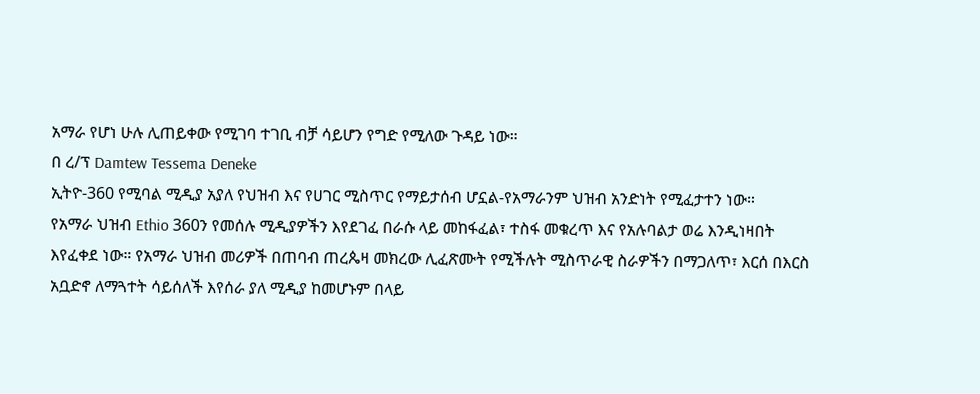አማራ የሆነ ሁሉ ሊጠይቀው የሚገባ ተገቢ ብቻ ሳይሆን የግድ የሚለው ጉዳይ ነው።
በ ረ/ፕ Damtew Tessema Deneke
ኢትዮ-360 የሚባል ሚዲያ አያለ የህዝብ እና የሀገር ሚስጥር የማይታሰብ ሆኗል-የአማራንም ህዝብ አንድነት የሚፈታተን ነው።
የአማራ ህዝብ Ethio 360ን የመሰሉ ሚዲያዎችን እየደገፈ በራሱ ላይ መከፋፈል፣ ተስፋ መቁረጥ እና የአሉባልታ ወሬ እንዲነዛበት እየፈቀደ ነው። የአማራ ህዝብ መሪዎች በጠባብ ጠረጴዛ መክረው ሊፈጽሙት የሚችሉት ሚስጥራዊ ስራዎችን በማጋለጥ፣ እርሰ በእርስ አቧድኖ ለማጓተት ሳይሰለች እየሰራ ያለ ሚዲያ ከመሆኑም በላይ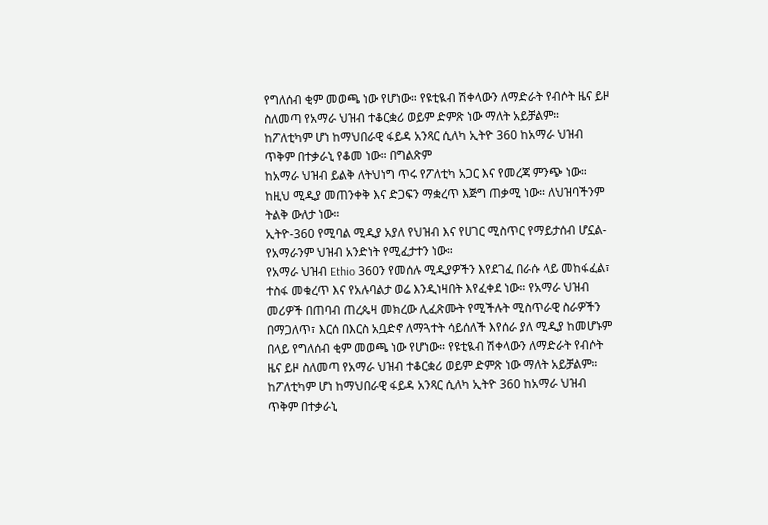የግለሰብ ቂም መወጫ ነው የሆነው። የዩቲዪብ ሽቀላውን ለማድራት የብሶት ዜና ይዞ ስለመጣ የአማራ ህዝብ ተቆርቋሪ ወይም ድምጽ ነው ማለት አይቻልም።
ከፖለቲካም ሆነ ከማህበራዊ ፋይዳ አንጻር ሲለካ ኢትዮ 360 ከአማራ ህዝብ ጥቅም በተቃራኒ የቆመ ነው። በግልጽም
ከአማራ ህዝብ ይልቅ ለትህነግ ጥሩ የፖለቲካ አጋር እና የመረጃ ምንጭ ነው። ከዚህ ሚዲያ መጠንቀቅ እና ድጋፍን ማቋረጥ እጅግ ጠቃሚ ነው። ለህዝባችንም ትልቅ ውለታ ነው።
ኢትዮ-360 የሚባል ሚዲያ አያለ የህዝብ እና የሀገር ሚስጥር የማይታሰብ ሆኗል-የአማራንም ህዝብ አንድነት የሚፈታተን ነው።
የአማራ ህዝብ Ethio 360ን የመሰሉ ሚዲያዎችን እየደገፈ በራሱ ላይ መከፋፈል፣ ተስፋ መቁረጥ እና የአሉባልታ ወሬ እንዲነዛበት እየፈቀደ ነው። የአማራ ህዝብ መሪዎች በጠባብ ጠረጴዛ መክረው ሊፈጽሙት የሚችሉት ሚስጥራዊ ስራዎችን በማጋለጥ፣ እርሰ በእርስ አቧድኖ ለማጓተት ሳይሰለች እየሰራ ያለ ሚዲያ ከመሆኑም በላይ የግለሰብ ቂም መወጫ ነው የሆነው። የዩቲዪብ ሽቀላውን ለማድራት የብሶት ዜና ይዞ ስለመጣ የአማራ ህዝብ ተቆርቋሪ ወይም ድምጽ ነው ማለት አይቻልም።
ከፖለቲካም ሆነ ከማህበራዊ ፋይዳ አንጻር ሲለካ ኢትዮ 360 ከአማራ ህዝብ ጥቅም በተቃራኒ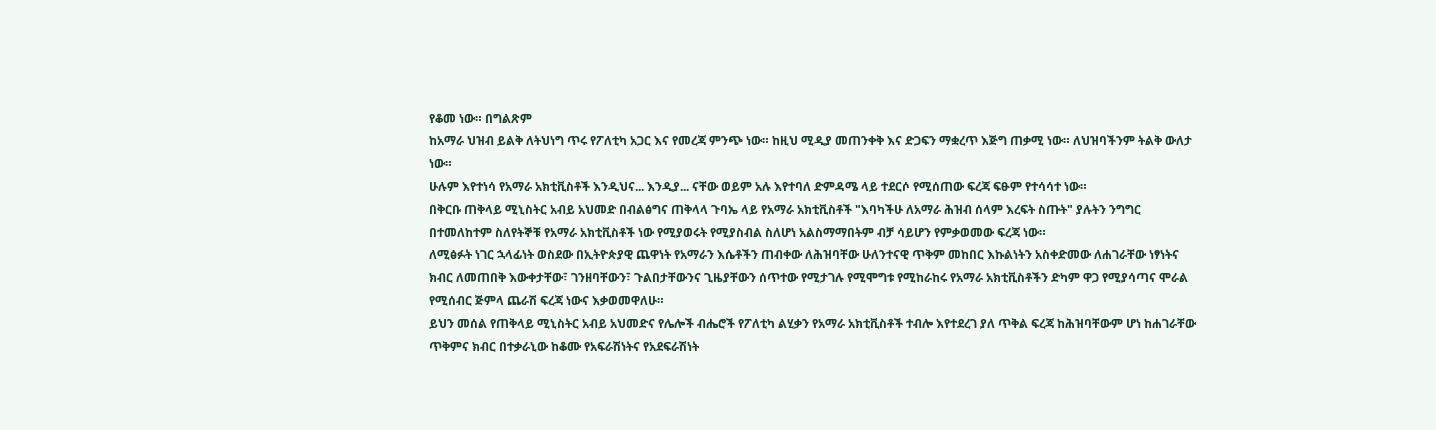የቆመ ነው። በግልጽም
ከአማራ ህዝብ ይልቅ ለትህነግ ጥሩ የፖለቲካ አጋር እና የመረጃ ምንጭ ነው። ከዚህ ሚዲያ መጠንቀቅ እና ድጋፍን ማቋረጥ እጅግ ጠቃሚ ነው። ለህዝባችንም ትልቅ ውለታ ነው።
ሁሉም እየተነሳ የአማራ አክቲቪስቶች እንዲህና... እንዲያ... ናቸው ወይም አሉ እየተባለ ድምዳሜ ላይ ተደርሶ የሚሰጠው ፍረጃ ፍፁም የተሳሳተ ነው።
በቅርቡ ጠቅላይ ሚኒስትር አብይ አህመድ በብልፅግና ጠቅላላ ጉባኤ ላይ የአማራ አክቲቪስቶች "እባካችሁ ለአማራ ሕዝብ ሰላም እረፍት ስጡት" ያሉትን ንግግር በተመለከተም ስለየትኞቹ የአማራ አክቲቪስቶች ነው የሚያወሩት የሚያስብል ስለሆነ አልስማማበትም ብቻ ሳይሆን የምቃወመው ፍረጃ ነው።
ለሚፅፉት ነገር ኋላፊነት ወስደው በኢትዮጵያዊ ጨዋነት የአማራን እሴቶችን ጠብቀው ለሕዝባቸው ሁለንተናዊ ጥቅም መከበር እኩልነትን አስቀድመው ለሐገራቸው ነፃነትና ክብር ለመጠበቅ እውቀታቸው፣ ገንዘባቸውን፣ ጉልበታቸውንና ጊዜያቸውን ሰጥተው የሚታገሉ የሚሞግቱ የሚከራከሩ የአማራ አክቲቪስቶችን ድካም ዋጋ የሚያሳጣና ሞራል የሚሰብር ጅምላ ጨራሽ ፍረጃ ነውና እቃወመዋለሁ።
ይህን መሰል የጠቅላይ ሚኒስትር አብይ አህመድና የሌሎች ብሔሮች የፖለቲካ ልሂቃን የአማራ አክቲቪስቶች ተብሎ እየተደረገ ያለ ጥቅል ፍረጃ ከሕዝባቸውም ሆነ ከሐገራቸው ጥቅምና ክብር በተቃራኒው ከቆሙ የአፍራሽነትና የአደፍራሽነት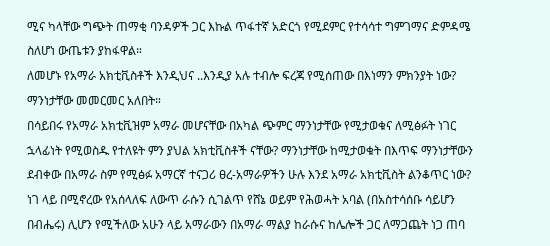ሚና ካላቸው ግጭት ጠማቂ ባንዳዎች ጋር እኩል ጥፋተኛ አድርጎ የሚደምር የተሳሳተ ግምገማና ድምዳሜ ስለሆነ ውጤቱን ያከፋዋል።
ለመሆኑ የአማራ አክቲቪስቶች እንዲህና ..እንዲያ አሉ ተብሎ ፍረጃ የሚሰጠው በእነማን ምክንያት ነው? ማንነታቸው መመርመር አለበት።
በሳይበሩ የአማራ አክቲቪዝም አማራ መሆናቸው በአካል ጭምር ማንነታቸው የሚታወቁና ለሚፅፉት ነገር ኋላፊነት የሚወስዱ የተለዩት ምን ያህል አክቲቪስቶች ናቸው? ማንነታቸው ከሚታወቁት በእጥፍ ማንነታቸውን ደብቀው በአማራ ስም የሚፅፉ አማርኛ ተናጋሪ ፀረ-አማራዎችን ሁሉ እንደ አማራ አክቲቪስት ልንቆጥር ነው?
ነገ ላይ በሚኖረው የአሰላለፍ ለውጥ ራሱን ሲገልጥ የሸኔ ወይም የሕወሓት አባል (በአስተሳሰቡ ሳይሆን በብሔሩ) ሊሆን የሚችለው አሁን ላይ አማራውን በአማራ ማልያ ከራሱና ከሌሎች ጋር ለማጋጨት ነጋ ጠባ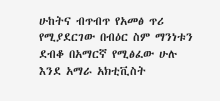ሁከትና ብጥብጥ የአመፅ ጥሪ የሚያደርገው በብዕር ስም ማንነቱን ደብቆ በአማርኛ የሚፅፈው ሁሉ እንደ አማራ አክቲቪስት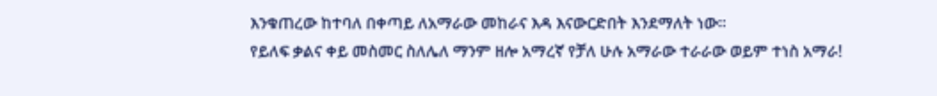እንቁጠረው ከተባለ በቀጣይ ለአማራው መከራና እዳ እናውርድበት እንደማለት ነው።
የይለፍ ቃልና ቀይ መስመር ስለሌለ ማንም ዘሎ አማረኛ የቻለ ሁሉ አማራው ተራራው ወይም ተነስ አማራ!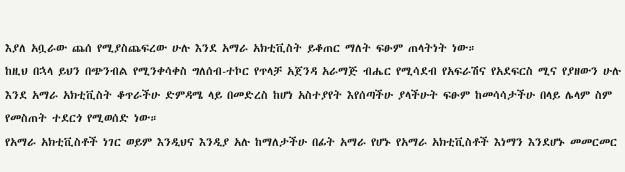እያለ አቧራው ጨሰ የሚያስጨፍረው ሁሉ እንደ አማራ አክቲቪስት ይቆጠር ማለት ፍፁም ጠላትነት ነው።
ከዚህ በኋላ ይህን በጭንብል የሚንቀሳቀስ ግለሰብ-ተኮር የጥላቻ አጀንዳ አራማጅ ብሔር የሚሳደብ የአፍራሽና የአደፍርስ ሚና የያዘውን ሁሉ እንደ አማራ አክቲቪስት ቆጥራችሁ ድምዳሜ ላይ በመድረስ ከሆነ አስተያየት እየሰጣችሁ ያላችሁት ፍፁም ከመሳሳታችሁ በላይ ሌላም ስም የመስጠት ተደርጎ የሚወሰድ ነው።
የአማራ አክቲቪስቶች ነገር ወይም እንዲህና እንዲያ አሉ ከማለታችሁ በፊት አማራ የሆኑ የአማራ አክቲቪስቶች እነማን እንደሆኑ መመርመር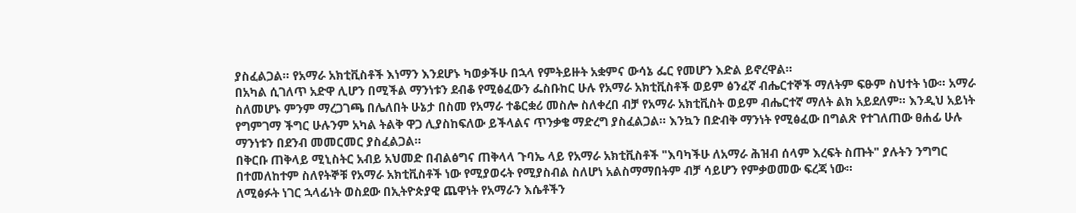ያስፈልጋል። የአማራ አክቲቪስቶች እነማን እንደሆኑ ካወቃችሁ በኋላ የምትይዙት አቋምና ውሳኔ ፌር የመሆን እድል ይኖረዋል።
በአካል ሲገለጥ አድዋ ሊሆን በሚችል ማንነቱን ደብቆ የሚፅፈውን ፌስቡከር ሁሉ የአማራ አክቲቪስቶች ወይም ፅንፈኛ ብሔርተኞች ማለትም ፍፁም ስህተት ነው። አማራ ስለመሆኑ ምንም ማረጋገጫ በሌለበት ሁኔታ በስመ የአማራ ተቆርቋሪ መስሎ ስለቀረበ ብቻ የአማራ አክቲቪስት ወይም ብሔርተኛ ማለት ልክ አይደለም። እንዲህ አይነት የግምገማ ችግር ሁሉንም አካል ትልቅ ዋጋ ሊያስከፍለው ይችላልና ጥንቃቄ ማድረግ ያስፈልጋል። እንኳን በድብቅ ማንነት የሚፅፈው በግልጽ የተገለጠው ፀሐፊ ሁሉ ማንነቱን በደንብ መመርመር ያስፈልጋል።
በቅርቡ ጠቅላይ ሚኒስትር አብይ አህመድ በብልፅግና ጠቅላላ ጉባኤ ላይ የአማራ አክቲቪስቶች "እባካችሁ ለአማራ ሕዝብ ሰላም እረፍት ስጡት" ያሉትን ንግግር በተመለከተም ስለየትኞቹ የአማራ አክቲቪስቶች ነው የሚያወሩት የሚያስብል ስለሆነ አልስማማበትም ብቻ ሳይሆን የምቃወመው ፍረጃ ነው።
ለሚፅፉት ነገር ኋላፊነት ወስደው በኢትዮጵያዊ ጨዋነት የአማራን እሴቶችን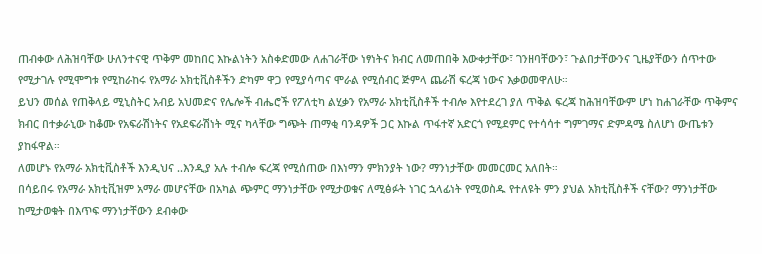ጠብቀው ለሕዝባቸው ሁለንተናዊ ጥቅም መከበር እኩልነትን አስቀድመው ለሐገራቸው ነፃነትና ክብር ለመጠበቅ እውቀታቸው፣ ገንዘባቸውን፣ ጉልበታቸውንና ጊዜያቸውን ሰጥተው የሚታገሉ የሚሞግቱ የሚከራከሩ የአማራ አክቲቪስቶችን ድካም ዋጋ የሚያሳጣና ሞራል የሚሰብር ጅምላ ጨራሽ ፍረጃ ነውና እቃወመዋለሁ።
ይህን መሰል የጠቅላይ ሚኒስትር አብይ አህመድና የሌሎች ብሔሮች የፖለቲካ ልሂቃን የአማራ አክቲቪስቶች ተብሎ እየተደረገ ያለ ጥቅል ፍረጃ ከሕዝባቸውም ሆነ ከሐገራቸው ጥቅምና ክብር በተቃራኒው ከቆሙ የአፍራሽነትና የአደፍራሽነት ሚና ካላቸው ግጭት ጠማቂ ባንዳዎች ጋር እኩል ጥፋተኛ አድርጎ የሚደምር የተሳሳተ ግምገማና ድምዳሜ ስለሆነ ውጤቱን ያከፋዋል።
ለመሆኑ የአማራ አክቲቪስቶች እንዲህና ..እንዲያ አሉ ተብሎ ፍረጃ የሚሰጠው በእነማን ምክንያት ነው? ማንነታቸው መመርመር አለበት።
በሳይበሩ የአማራ አክቲቪዝም አማራ መሆናቸው በአካል ጭምር ማንነታቸው የሚታወቁና ለሚፅፉት ነገር ኋላፊነት የሚወስዱ የተለዩት ምን ያህል አክቲቪስቶች ናቸው? ማንነታቸው ከሚታወቁት በእጥፍ ማንነታቸውን ደብቀው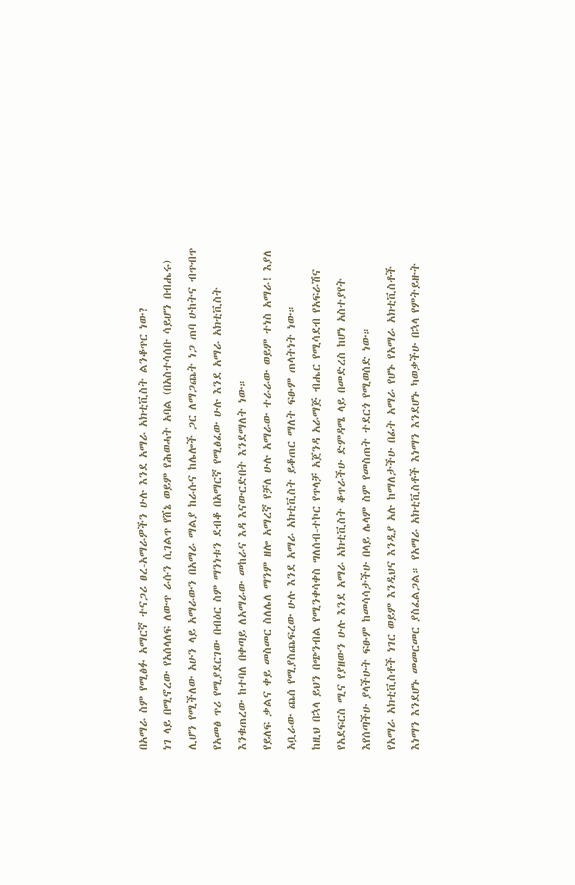በአማራ ስም የሚፅፉ አማርኛ ተናጋሪ ፀረ-አማራዎችን ሁሉ እንደ አማራ አክቲቪስት ልንቆጥር ነው?
ነገ ላይ በሚኖረው የአሰላለፍ ለውጥ ራሱን ሲገልጥ የሸኔ ወይም የሕወሓት አባል (በአስተሳሰቡ ሳይሆን በብሔሩ) ሊሆን የሚችለው አሁን ላይ አማራውን በአማራ ማልያ ከራሱና ከሌሎች ጋር ለማጋጨት ነጋ ጠባ ሁከትና ብጥብጥ የአመፅ ጥሪ የሚያደርገው በብዕር ስም ማንነቱን ደብቆ በአማርኛ የሚፅፈው ሁሉ እንደ አማራ አክቲቪስት እንቁጠረው ከተባለ በቀጣይ ለአማራው መከራና እዳ እናውርድበት እንደማለት ነው።
የይለፍ ቃልና ቀይ መስመር ስለሌለ ማንም ዘሎ አማረኛ የቻለ ሁሉ አማራው ተራራው ወይም ተነስ አማራ! እያለ አቧራው ጨሰ የሚያስጨፍረው ሁሉ እንደ አማራ አክቲቪስት ይቆጠር ማለት ፍፁም ጠላትነት ነው።
ከዚህ በኋላ ይህን በጭንብል የሚንቀሳቀስ ግለሰብ-ተኮር የጥላቻ አጀንዳ አራማጅ ብሔር የሚሳደብ የአፍራሽና የአደፍርስ ሚና የያዘውን ሁሉ እንደ አማራ አክቲቪስት ቆጥራችሁ ድምዳሜ ላይ በመድረስ ከሆነ አስተያየት እየሰጣችሁ ያላችሁት ፍፁም ከመሳሳታችሁ በላይ ሌላም ስም የመስጠት ተደርጎ የሚወሰድ ነው።
የአማራ አክቲቪስቶች ነገር ወይም እንዲህና እንዲያ አሉ ከማለታችሁ በፊት አማራ የሆኑ የአማራ አክቲቪስቶች እነማን እንደሆኑ መመርመር ያስፈልጋል። የአማራ አክቲቪስቶች እነማን እንደሆኑ ካወቃችሁ በኋላ የምትይዙት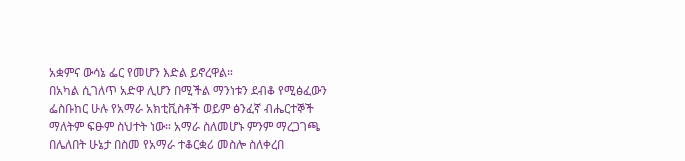አቋምና ውሳኔ ፌር የመሆን እድል ይኖረዋል።
በአካል ሲገለጥ አድዋ ሊሆን በሚችል ማንነቱን ደብቆ የሚፅፈውን ፌስቡከር ሁሉ የአማራ አክቲቪስቶች ወይም ፅንፈኛ ብሔርተኞች ማለትም ፍፁም ስህተት ነው። አማራ ስለመሆኑ ምንም ማረጋገጫ በሌለበት ሁኔታ በስመ የአማራ ተቆርቋሪ መስሎ ስለቀረበ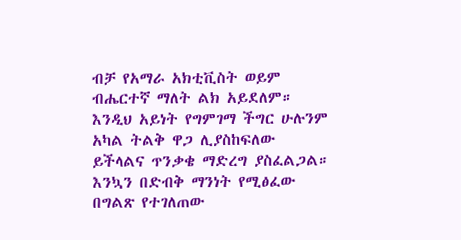ብቻ የአማራ አክቲቪስት ወይም ብሔርተኛ ማለት ልክ አይደለም። እንዲህ አይነት የግምገማ ችግር ሁሉንም አካል ትልቅ ዋጋ ሊያስከፍለው ይችላልና ጥንቃቄ ማድረግ ያስፈልጋል። እንኳን በድብቅ ማንነት የሚፅፈው በግልጽ የተገለጠው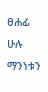ፀሐፊ ሁሉ ማንነቱን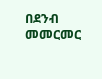በደንብ መመርመር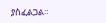ያስፈልጋል።